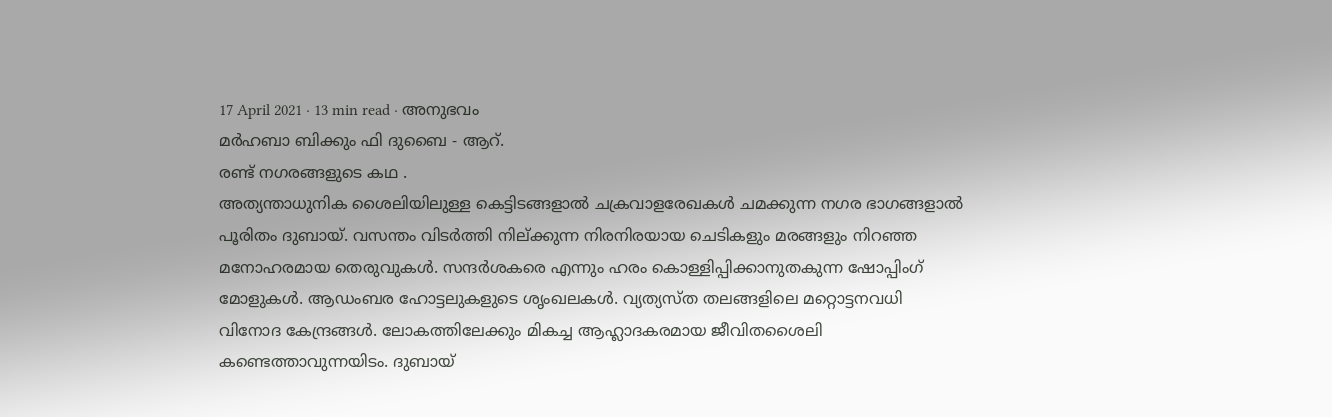17 April 2021 · 13 min read · അനുഭവം
മർഹബാ ബിക്കും ഫി ദുബൈ - ആറ്.
രണ്ട് നഗരങ്ങളുടെ കഥ .
അത്യന്താധുനിക ശൈലിയിലുള്ള കെട്ടിടങ്ങളാൽ ചക്രവാളരേഖകൾ ചമക്കുന്ന നഗര ഭാഗങ്ങളാൽ പൂരിതം ദുബായ്. വസന്തം വിടർത്തി നില്ക്കുന്ന നിരനിരയായ ചെടികളും മരങ്ങളും നിറഞ്ഞ മനോഹരമായ തെരുവുകൾ. സന്ദർശകരെ എന്നും ഹരം കൊള്ളിപ്പിക്കാനുതകുന്ന ഷോപ്പിംഗ് മോളുകൾ. ആഡംബര ഹോട്ടലുകളുടെ ശൃംഖലകൾ. വ്യത്യസ്ത തലങ്ങളിലെ മറ്റൊട്ടനവധി വിനോദ കേന്ദ്രങ്ങൾ. ലോകത്തിലേക്കും മികച്ച ആഹ്ലാദകരമായ ജീവിതശൈലി കണ്ടെത്താവുന്നയിടം. ദുബായ്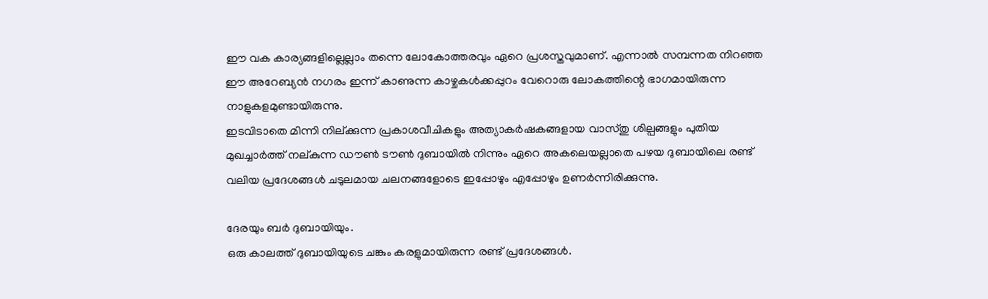ഈ വക കാര്യങ്ങളില്ലെല്ലാം തന്നെ ലോകോത്തരവും ഏറെ പ്രശസ്തവുമാണ്. എന്നാൽ സമ്പന്നത നിറഞ്ഞ ഈ അറേബ്യൻ നഗരം ഇന്ന് കാണുന്ന കാഴ്ചകൾക്കപ്പുറം വേറൊരു ലോകത്തിന്റെ ഭാഗമായിരുന്ന നാളുകളമുണ്ടായിരുന്നു.
ഇടവിടാതെ മിന്നി നില്ക്കുന്ന പ്രകാശവീചികളും അത്യാകർഷകങ്ങളായ വാസ്തു ശില്പങ്ങളും പുതിയ മുഖച്ചാർത്ത് നല്കുന്ന ഡൗൺ ടൗൺ ദുബായിൽ നിന്നും ഏറെ അകലെയല്ലാതെ പഴയ ദുബായിലെ രണ്ട് വലിയ പ്രദേശങ്ങൾ ചടുലമായ ചലനങ്ങളോടെ ഇപ്പോഴും എപ്പോഴും ഉണർന്നിരിക്കുന്നു.

ദേരയും ബർ ദുബായിയും.
ഒരു കാലത്ത് ദുബായിയുടെ ചങ്കും കരളുമായിരുന്ന രണ്ട് പ്രദേശങ്ങൾ.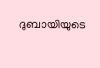ദുബായിയുടെ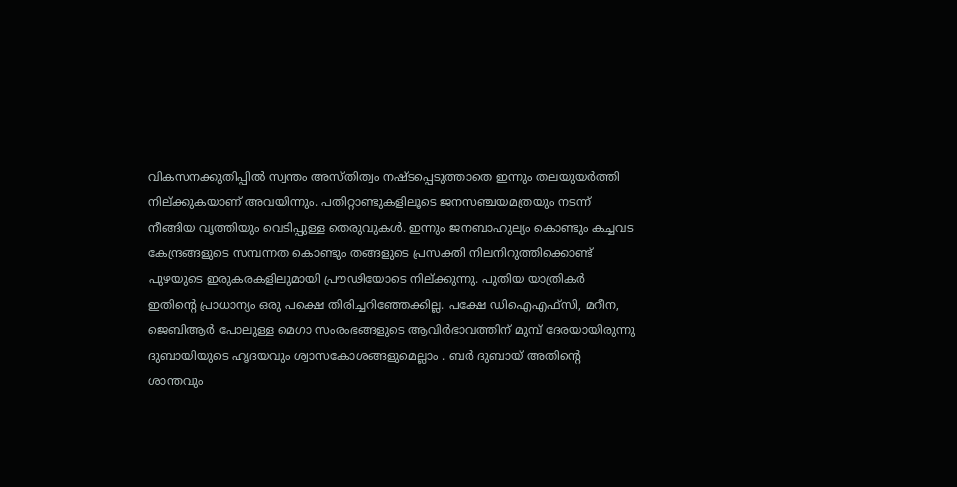വികസനക്കുതിപ്പിൽ സ്വന്തം അസ്തിത്വം നഷ്ടപ്പെടുത്താതെ ഇന്നും തലയുയർത്തി നില്ക്കുകയാണ് അവയിന്നും. പതിറ്റാണ്ടുകളിലൂടെ ജനസഞ്ചയമത്രയും നടന്ന് നീങ്ങിയ വൃത്തിയും വെടിപ്പുള്ള തെരുവുകൾ. ഇന്നും ജനബാഹുല്യം കൊണ്ടും കച്ചവട കേന്ദ്രങ്ങളുടെ സമ്പന്നത കൊണ്ടും തങ്ങളുടെ പ്രസക്തി നിലനിറുത്തിക്കൊണ്ട് പുഴയുടെ ഇരുകരകളിലുമായി പ്രൗഢിയോടെ നില്ക്കുന്നു. പുതിയ യാത്രികർ ഇതിന്റെ പ്രാധാന്യം ഒരു പക്ഷെ തിരിച്ചറിഞ്ഞേക്കില്ല. പക്ഷേ ഡിഐഎഫ്സി, മറീന, ജെബിആർ പോലുള്ള മെഗാ സംരംഭങ്ങളുടെ ആവിർഭാവത്തിന് മുമ്പ് ദേരയായിരുന്നു ദുബായിയുടെ ഹൃദയവും ശ്വാസകോശങ്ങളുമെല്ലാം . ബർ ദുബായ് അതിന്റെ ശാന്തവും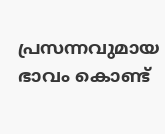പ്രസന്നവുമായ ഭാവം കൊണ്ട്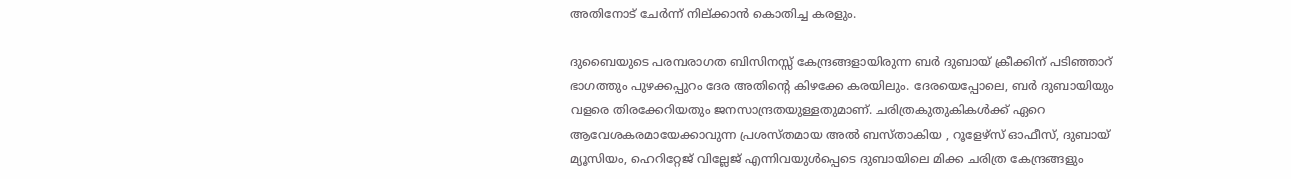അതിനോട് ചേർന്ന് നില്ക്കാൻ കൊതിച്ച കരളും.

ദുബൈയുടെ പരമ്പരാഗത ബിസിനസ്സ് കേന്ദ്രങ്ങളായിരുന്ന ബർ ദുബായ് ക്രീക്കിന് പടിഞ്ഞാറ് ഭാഗത്തും പുഴക്കപ്പുറം ദേര അതിന്റെ കിഴക്കേ കരയിലും. ദേരയെപ്പോലെ, ബർ ദുബായിയും വളരെ തിരക്കേറിയതും ജനസാന്ദ്രതയുള്ളതുമാണ്. ചരിത്രകുതുകികൾക്ക് ഏറെ ആവേശകരമായേക്കാവുന്ന പ്രശസ്തമായ അൽ ബസ്താകിയ , റൂളേഴ്സ് ഓഫീസ്, ദുബായ് മ്യൂസിയം, ഹെറിറ്റേജ് വില്ലേജ് എന്നിവയുൾപ്പെടെ ദുബായിലെ മിക്ക ചരിത്ര കേന്ദ്രങ്ങളും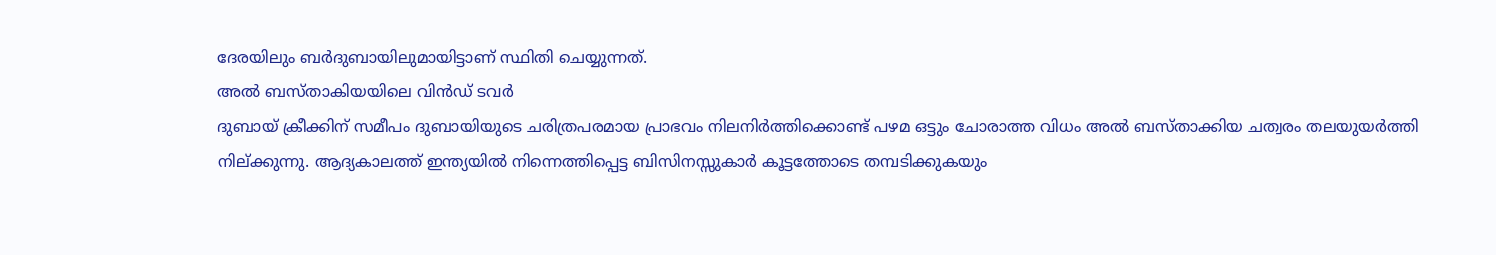ദേരയിലും ബർദുബായിലുമായിട്ടാണ് സ്ഥിതി ചെയ്യുന്നത്.
അൽ ബസ്താകിയയിലെ വിൻഡ് ടവർ
ദുബായ് ക്രീക്കിന് സമീപം ദുബായിയുടെ ചരിത്രപരമായ പ്രാഭവം നിലനിർത്തിക്കൊണ്ട് പഴമ ഒട്ടും ചോരാത്ത വിധം അൽ ബസ്താക്കിയ ചത്വരം തലയുയർത്തി നില്ക്കുന്നു. ആദ്യകാലത്ത് ഇന്ത്യയിൽ നിന്നെത്തിപ്പെട്ട ബിസിനസ്സുകാർ കൂട്ടത്തോടെ തമ്പടിക്കുകയും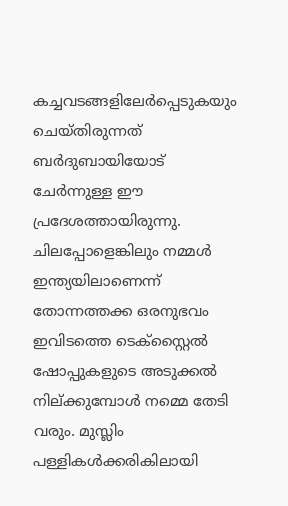കച്ചവടങ്ങളിലേർപ്പെടുകയും ചെയ്തിരുന്നത് ബർദുബായിയോട് ചേർന്നുള്ള ഈ പ്രദേശത്തായിരുന്നു. ചിലപ്പോളെങ്കിലും നമ്മൾ ഇന്ത്യയിലാണെന്ന് തോന്നത്തക്ക ഒരനുഭവം ഇവിടത്തെ ടെക്സ്റ്റൈൽ ഷോപ്പുകളുടെ അടുക്കൽ നില്ക്കുമ്പോൾ നമ്മെ തേടി വരും. മുസ്ലിം പള്ളികൾക്കരികിലായി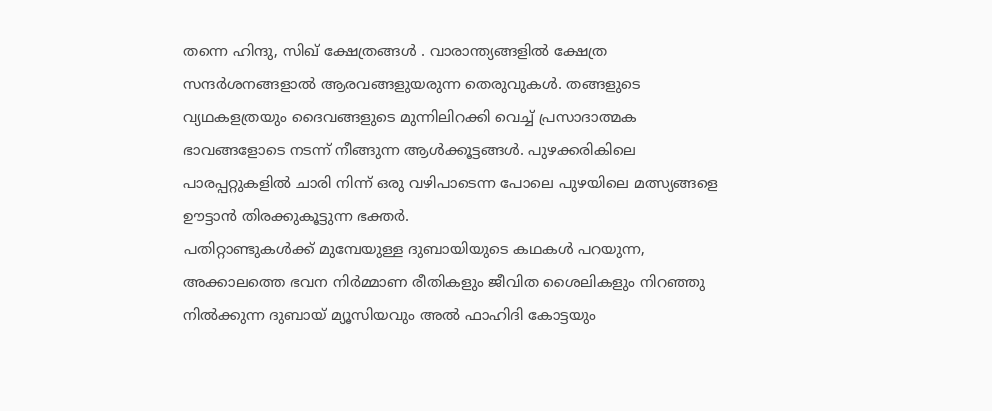തന്നെ ഹിന്ദു, സിഖ് ക്ഷേത്രങ്ങൾ . വാരാന്ത്യങ്ങളിൽ ക്ഷേത്ര സന്ദർശനങ്ങളാൽ ആരവങ്ങളുയരുന്ന തെരുവുകൾ. തങ്ങളുടെ വ്യഥകളത്രയും ദൈവങ്ങളുടെ മുന്നിലിറക്കി വെച്ച് പ്രസാദാത്മക ഭാവങ്ങളോടെ നടന്ന് നീങ്ങുന്ന ആൾക്കൂട്ടങ്ങൾ. പുഴക്കരികിലെ പാരപ്പറ്റുകളിൽ ചാരി നിന്ന് ഒരു വഴിപാടെന്ന പോലെ പുഴയിലെ മത്സ്യങ്ങളെ ഊട്ടാൻ തിരക്കുകൂട്ടുന്ന ഭക്തർ.
പതിറ്റാണ്ടുകൾക്ക് മുമ്പേയുള്ള ദുബായിയുടെ കഥകൾ പറയുന്ന, അക്കാലത്തെ ഭവന നിർമ്മാണ രീതികളും ജീവിത ശൈലികളും നിറഞ്ഞു നിൽക്കുന്ന ദുബായ് മ്യൂസിയവും അൽ ഫാഹിദി കോട്ടയും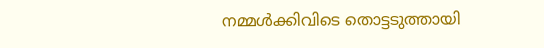നമ്മൾക്കിവിടെ തൊട്ടടുത്തായി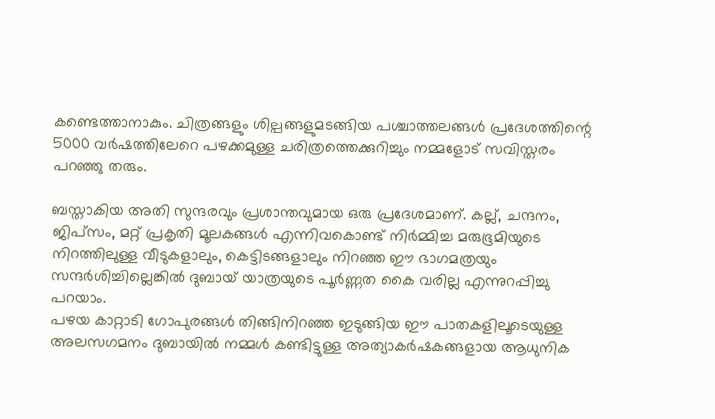കണ്ടെത്താനാകും. ചിത്രങ്ങളും ശില്പങ്ങളുമടങ്ങിയ പശ്ചാത്തലങ്ങൾ പ്രദേശത്തിന്റെ 5000 വർഷത്തിലേറെ പഴക്കമുള്ള ചരിത്രത്തെക്കുറിച്ചും നമ്മളോട് സവിസ്തരം പറഞ്ഞു തരും.

ബസ്താകിയ അതി സുന്ദരവും പ്രശാന്തവുമായ ഒരു പ്രദേശമാണ്. കല്ല്, ചന്ദനം, ജിപ്സം, മറ്റ് പ്രകൃതി മൂലകങ്ങൾ എന്നിവകൊണ്ട് നിർമ്മിച്ച മരുഭൂമിയുടെ നിറത്തിലുള്ള വീടുകളാലും, കെട്ടിടങ്ങളാലും നിറഞ്ഞ ഈ ഭാഗമത്രയും സന്ദർശിച്ചില്ലെങ്കിൽ ദുബായ് യാത്രയുടെ പൂർണ്ണത കൈ വരില്ല എന്നുറപ്പിച്ചു പറയാം.
പഴയ കാറ്റാടി ഗോപുരങ്ങൾ തിങ്ങിനിറഞ്ഞ ഇടുങ്ങിയ ഈ പാതകളിലൂടെയുള്ള അലസഗമനം ദുബായിൽ നമ്മൾ കണ്ടിട്ടുള്ള അത്യാകർഷകങ്ങളായ ആധുനിക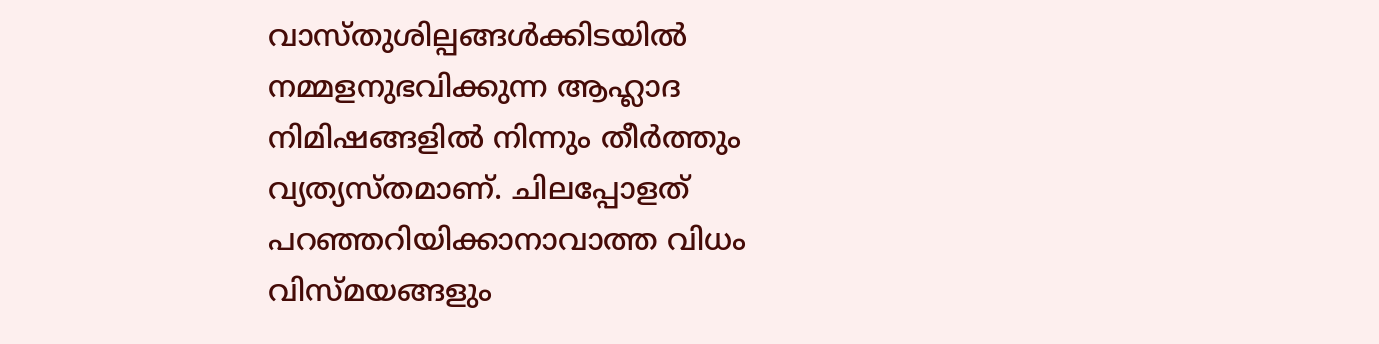വാസ്തുശില്പങ്ങൾക്കിടയിൽ നമ്മളനുഭവിക്കുന്ന ആഹ്ലാദ നിമിഷങ്ങളിൽ നിന്നും തീർത്തും വ്യത്യസ്തമാണ്. ചിലപ്പോളത് പറഞ്ഞറിയിക്കാനാവാത്ത വിധം വിസ്മയങ്ങളും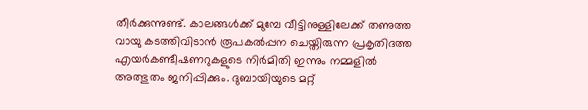തീർക്കുന്നുണ്ട്. കാലങ്ങൾക്ക് മുമ്പേ വീട്ടിനുള്ളിലേക്ക് തണുത്ത വായു കടത്തിവിടാൻ രൂപകൽപ്പന ചെയ്തിരുന്ന പ്രകൃതിദത്ത എയർകണ്ടീഷണറുകളുടെ നിർമിതി ഇന്നും നമ്മളിൽ അത്ഭുതം ജനിപ്പിക്കും. ദുബായിയുടെ മറ്റ്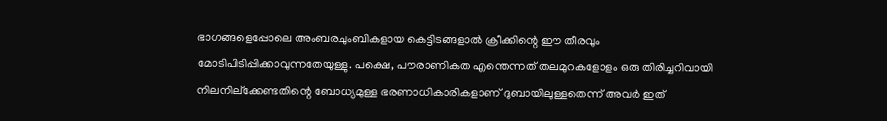ഭാഗങ്ങളെപ്പോലെ അംബരചുംബികളായ കെട്ടിടങ്ങളാൽ ക്രീക്കിന്റെ ഈ തീരവും മോടിപിടിപ്പിക്കാവുന്നതേയുള്ളു. പക്ഷെ, പൗരാണികത എന്തെന്നത് തലമുറകളോളം ഒരു തിരിച്ചറിവായി നിലനില്ക്കേണ്ടതിന്റെ ബോധ്യമുള്ള ഭരണാധികാരികളാണ് ദുബായിലുള്ളതെന്ന് അവർ ഇത്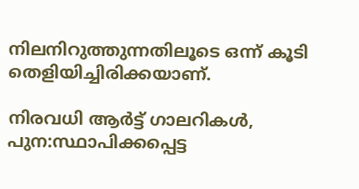നിലനിറുത്തുന്നതിലൂടെ ഒന്ന് കൂടി തെളിയിച്ചിരിക്കയാണ്.

നിരവധി ആർട്ട് ഗാലറികൾ, പുന:സ്ഥാപിക്കപ്പെട്ട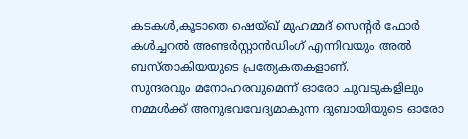കടകൾ,കൂടാതെ ഷെയ്ഖ് മുഹമ്മദ് സെന്റർ ഫോർ കൾച്ചറൽ അണ്ടർസ്റ്റാൻഡിംഗ് എന്നിവയും അൽ ബസ്താകിയയുടെ പ്രത്യേകതകളാണ്.
സുന്ദരവും മനോഹരവുമെന്ന് ഓരോ ചുവടുകളിലും നമ്മൾക്ക് അനുഭവവേദ്യമാകുന്ന ദുബായിയുടെ ഓരോ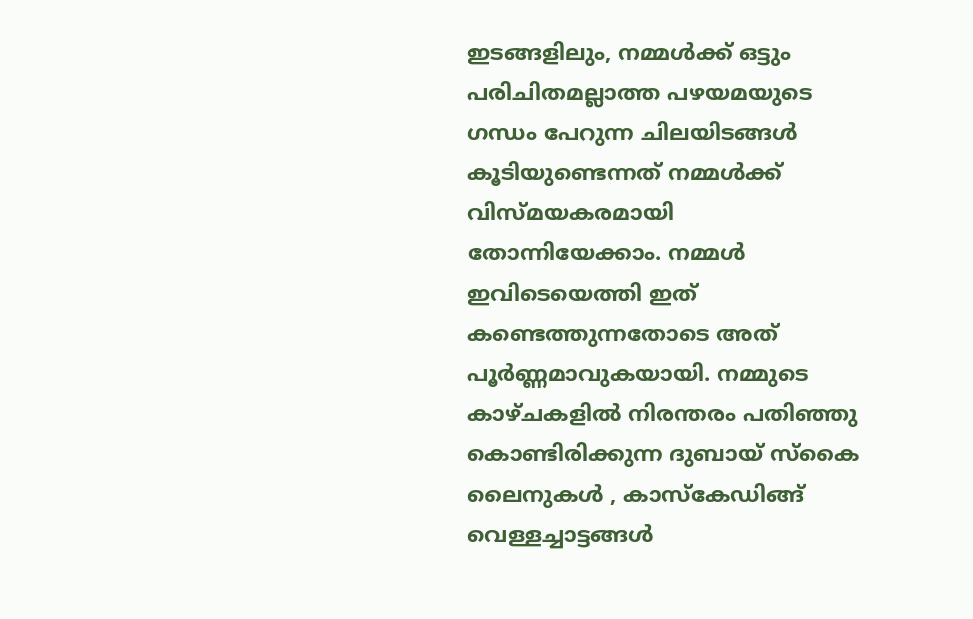ഇടങ്ങളിലും, നമ്മൾക്ക് ഒട്ടും പരിചിതമല്ലാത്ത പഴയമയുടെ ഗന്ധം പേറുന്ന ചിലയിടങ്ങൾ കൂടിയുണ്ടെന്നത് നമ്മൾക്ക് വിസ്മയകരമായി തോന്നിയേക്കാം. നമ്മൾ ഇവിടെയെത്തി ഇത് കണ്ടെത്തുന്നതോടെ അത് പൂർണ്ണമാവുകയായി. നമ്മുടെ കാഴ്ചകളിൽ നിരന്തരം പതിഞ്ഞു കൊണ്ടിരിക്കുന്ന ദുബായ് സ്കൈ ലൈനുകൾ , കാസ്കേഡിങ്ങ് വെള്ളച്ചാട്ടങ്ങൾ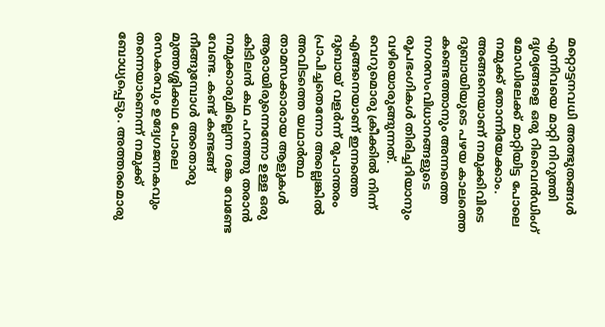മറ്റൊട്ടനവധി അത്ഭുതങ്ങൾ എന്നിവയെ മാറ്റി നിറുത്തി ദൃശ്യങ്ങളെ ഒരു റിവൈൻഡിംഗ് മോഡിലേക്ക് മാറ്റിയിട്ട പോലെ നമുക്ക് തോന്നിയേക്കാം. അങ്ങനെയാണ് നമുക്കിവിടെ ദുബായിയുടെ പഴയ കാലത്തെ കണ്ടെത്താനും അന്നത്തെ നഗരസംവിധാനങ്ങളുടെ രൂപഭംഗികൾ തിരിച്ചറിയാനും വഴിയൊരുങ്ങുന്നത്.
വെറുമൊരു ക്രീക്കിൽ നിന്ന് എങ്ങനെയാണ് ഇന്നത്തെ ദുബായ് വളർന്ന് രൂപാന്തരം പ്രാപിച്ചതെന്നോ അല്ലെങ്കിൽ അവിടത്തെ യഥാർത്ഥ താമസക്കാരായ ആളുകൾ ആരായിരുന്നെന്നോ ഉള്ള ഒരു കിടിലൻ കഥ പറഞ്ഞു തരാൻ നമുക്കാരുമില്ലെന്ന ശങ്ക വേണ്ടേ വേണ്ട. കണ്ട് കണ്ടങ്ങ് നീങ്ങുമ്പോൾ അതൊരു മുത്തശ്ശിക്കഥ പോലെ രസകരവും ഉദ്വേഗജനകവും തന്നെയാണെന്ന് നമുക്ക് ബോധ്യപ്പെടും. അത്തരമൊരു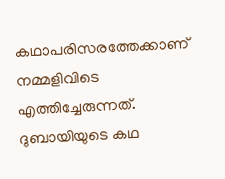കഥാപരിസരത്തേക്കാണ് നമ്മളിവിടെ എത്തിച്ചേരുന്നത്. ദുബായിയുടെ കഥ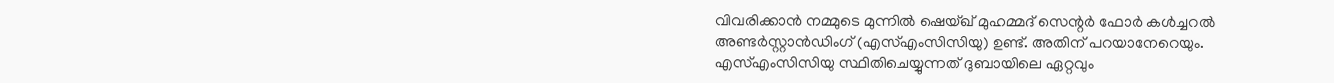വിവരിക്കാൻ നമ്മുടെ മുന്നിൽ ഷെയ്ഖ് മുഹമ്മദ് സെന്റർ ഫോർ കൾച്ചറൽ അണ്ടർസ്റ്റാൻഡിംഗ് (എസ്എംസിസിയു) ഉണ്ട്. അതിന് പറയാനേറെയും.
എസ്എംസിസിയു സ്ഥിതിചെയ്യുന്നത് ദുബായിലെ ഏറ്റവും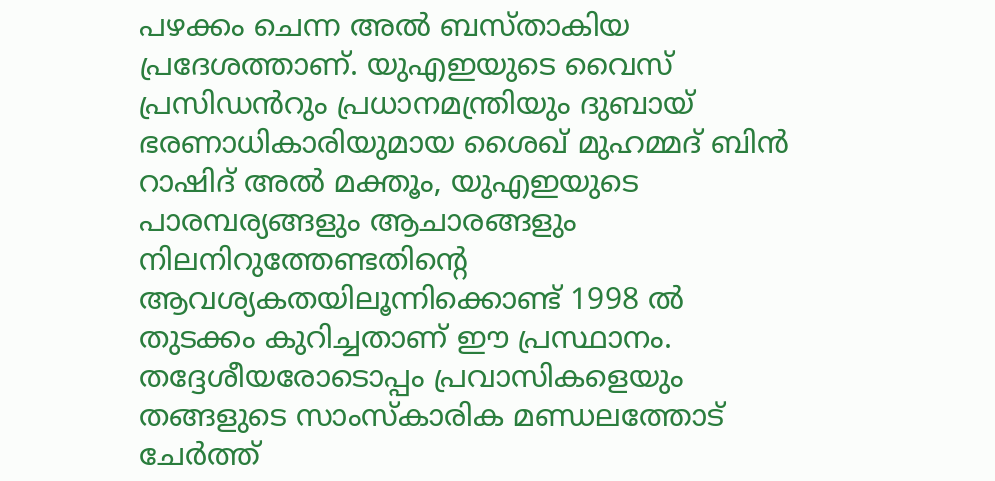പഴക്കം ചെന്ന അൽ ബസ്താകിയ പ്രദേശത്താണ്. യുഎഇയുടെ വൈസ് പ്രസിഡൻറും പ്രധാനമന്ത്രിയും ദുബായ് ഭരണാധികാരിയുമായ ശൈഖ് മുഹമ്മദ് ബിൻ റാഷിദ് അൽ മക്തൂം, യുഎഇയുടെ പാരമ്പര്യങ്ങളും ആചാരങ്ങളും നിലനിറുത്തേണ്ടതിന്റെ ആവശ്യകതയിലൂന്നിക്കൊണ്ട് 1998 ൽ തുടക്കം കുറിച്ചതാണ് ഈ പ്രസ്ഥാനം. തദ്ദേശീയരോടൊപ്പം പ്രവാസികളെയും തങ്ങളുടെ സാംസ്കാരിക മണ്ഡലത്തോട് ചേർത്ത്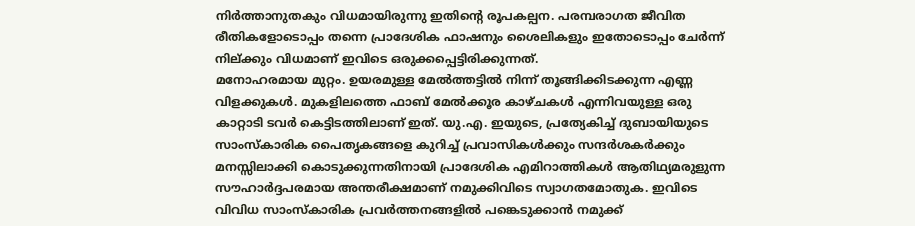നിർത്താനുതകും വിധമായിരുന്നു ഇതിന്റെ രൂപകല്പന. പരമ്പരാഗത ജീവിത രീതികളോടൊപ്പം തന്നെ പ്രാദേശിക ഫാഷനും ശൈലികളും ഇതോടൊപ്പം ചേർന്ന് നില്ക്കും വിധമാണ് ഇവിടെ ഒരുക്കപ്പെട്ടിരിക്കുന്നത്.
മനോഹരമായ മുറ്റം. ഉയരമുള്ള മേൽത്തട്ടിൽ നിന്ന് തൂങ്ങിക്കിടക്കുന്ന എണ്ണ വിളക്കുകൾ. മുകളിലത്തെ ഫാബ് മേൽക്കൂര കാഴ്ചകൾ എന്നിവയുള്ള ഒരു കാറ്റാടി ടവർ കെട്ടിടത്തിലാണ് ഇത്. യു.എ. ഇയുടെ, പ്രത്യേകിച്ച് ദുബായിയുടെ സാംസ്കാരിക പൈതൃകങ്ങളെ കുറിച്ച് പ്രവാസികൾക്കും സന്ദർശകർക്കും മനസ്സിലാക്കി കൊടുക്കുന്നതിനായി പ്രാദേശിക എമിറാത്തികൾ ആതിഥ്യമരുളുന്ന സൗഹാർദ്ദപരമായ അന്തരീക്ഷമാണ് നമുക്കിവിടെ സ്വാഗതമോതുക. ഇവിടെ വിവിധ സാംസ്കാരിക പ്രവർത്തനങ്ങളിൽ പങ്കെടുക്കാൻ നമുക്ക്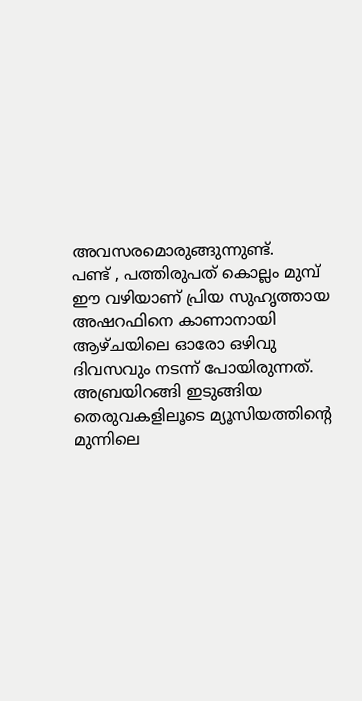അവസരമൊരുങ്ങുന്നുണ്ട്.
പണ്ട് , പത്തിരുപത് കൊല്ലം മുമ്പ് ഈ വഴിയാണ് പ്രിയ സുഹൃത്തായ അഷറഫിനെ കാണാനായി ആഴ്ചയിലെ ഓരോ ഒഴിവു ദിവസവും നടന്ന് പോയിരുന്നത്. അബ്രയിറങ്ങി ഇടുങ്ങിയ തെരുവകളിലൂടെ മ്യൂസിയത്തിന്റെ മുന്നിലെ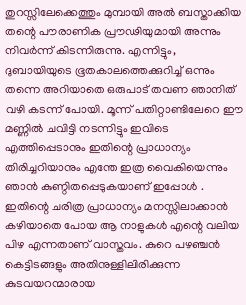തുറസ്സിലേക്കെത്തും മുമ്പായി അൽ ബസ്താക്കിയ തന്റെ പൗരാണിക പ്രൗഢിയുമായി അന്നും നിവർന്ന് കിടന്നിരുന്നു. എന്നിട്ടും, ദുബായിയുടെ ഭൂതകാലത്തെക്കുറിച്ച് ഒന്നും തന്നെ അറിയാതെ ഒരുപാട് തവണ ഞാനിത് വഴി കടന്ന് പോയി. മൂന്ന് പതിറ്റാണ്ടിലേറെ ഈ മണ്ണിൽ ചവിട്ടി നടന്നിട്ടും ഇവിടെ എത്തിപ്പെടാനും ഇതിന്റെ പ്രാധാന്യം തിരിച്ചറിയാനും എന്തേ ഇത്ര വൈകിയെന്നും ഞാൻ കുണ്ഠിതപ്പെടുകയാണ് ഇപ്പോൾ . ഇതിന്റെ ചരിത്ര പ്രാധാന്യം മനസ്സിലാക്കാൻ കഴിയാതെ പോയ ആ നാളുകൾ എന്റെ വലിയ പിഴ എന്നതാണ് വാസ്തവം. കുറെ പഴഞ്ചൻ കെട്ടിടങ്ങളും അതിനുള്ളിലിരിക്കുന്ന കുടവയറന്മാരായ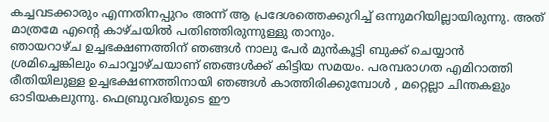കച്ചവടക്കാരും എന്നതിനപ്പുറം അന്ന് ആ പ്രദേശത്തെക്കുറിച്ച് ഒന്നുമറിയില്ലായിരുന്നു. അത് മാത്രമേ എന്റെ കാഴ്ചയിൽ പതിഞ്ഞിരുന്നുള്ളു താനും.
ഞായറാഴ്ച ഉച്ചഭക്ഷണത്തിന് ഞങ്ങൾ നാലു പേർ മുൻകൂട്ടി ബുക്ക് ചെയ്യാൻ ശ്രമിച്ചെങ്കിലും ചൊവ്വാഴ്ചയാണ് ഞങ്ങൾക്ക് കിട്ടിയ സമയം. പരമ്പരാഗത എമിറാത്തി രീതിയിലുള്ള ഉച്ചഭക്ഷണത്തിനായി ഞങ്ങൾ കാത്തിരിക്കുമ്പോൾ , മറ്റെല്ലാ ചിന്തകളും ഓടിയകലുന്നു. ഫെബ്രുവരിയുടെ ഈ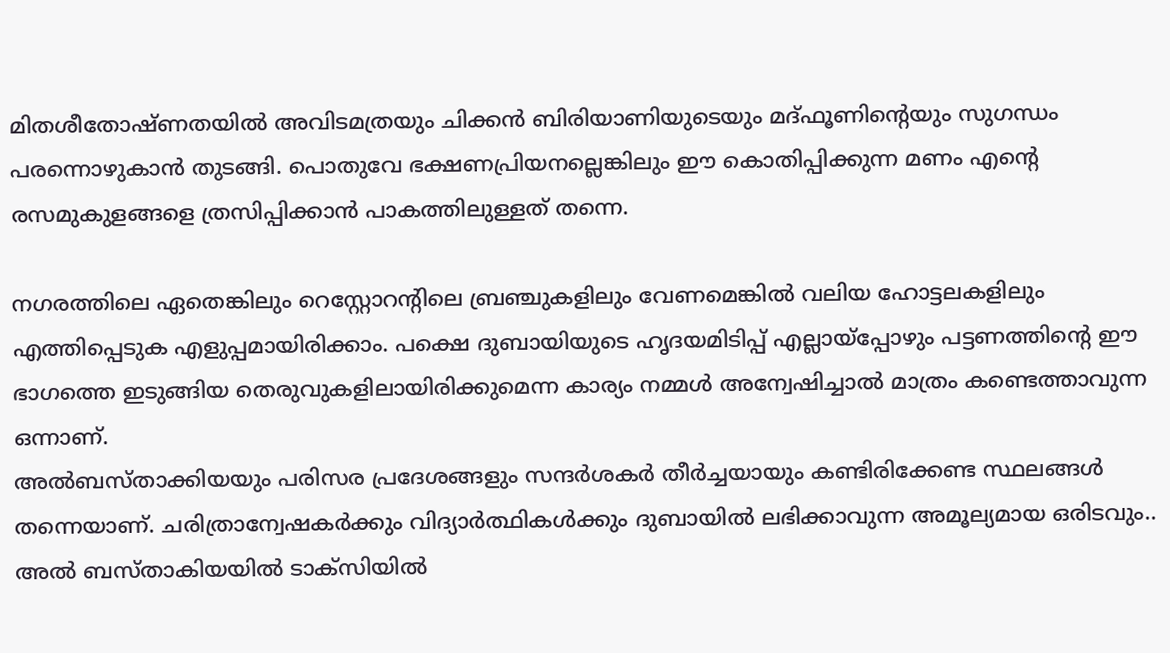മിതശീതോഷ്ണതയിൽ അവിടമത്രയും ചിക്കൻ ബിരിയാണിയുടെയും മദ്ഫൂണിന്റെയും സുഗന്ധം പരന്നൊഴുകാൻ തുടങ്ങി. പൊതുവേ ഭക്ഷണപ്രിയനല്ലെങ്കിലും ഈ കൊതിപ്പിക്കുന്ന മണം എന്റെ രസമുകുളങ്ങളെ ത്രസിപ്പിക്കാൻ പാകത്തിലുള്ളത് തന്നെ.

നഗരത്തിലെ ഏതെങ്കിലും റെസ്റ്റോറന്റിലെ ബ്രഞ്ചുകളിലും വേണമെങ്കിൽ വലിയ ഹോട്ടലകളിലും എത്തിപ്പെടുക എളുപ്പമായിരിക്കാം. പക്ഷെ ദുബായിയുടെ ഹൃദയമിടിപ്പ് എല്ലായ്പ്പോഴും പട്ടണത്തിന്റെ ഈ ഭാഗത്തെ ഇടുങ്ങിയ തെരുവുകളിലായിരിക്കുമെന്ന കാര്യം നമ്മൾ അന്വേഷിച്ചാൽ മാത്രം കണ്ടെത്താവുന്ന ഒന്നാണ്.
അൽബസ്താക്കിയയും പരിസര പ്രദേശങ്ങളും സന്ദർശകർ തീർച്ചയായും കണ്ടിരിക്കേണ്ട സ്ഥലങ്ങൾ തന്നെയാണ്. ചരിത്രാന്വേഷകർക്കും വിദ്യാർത്ഥികൾക്കും ദുബായിൽ ലഭിക്കാവുന്ന അമൂല്യമായ ഒരിടവും..
അൽ ബസ്താകിയയിൽ ടാക്സിയിൽ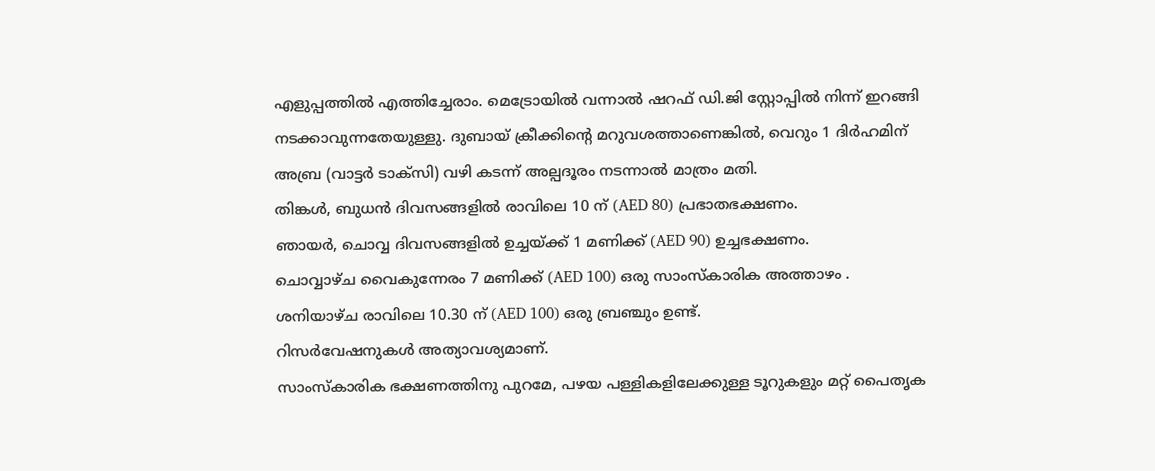എളുപ്പത്തിൽ എത്തിച്ചേരാം. മെട്രോയിൽ വന്നാൽ ഷറഫ് ഡി.ജി സ്റ്റോപ്പിൽ നിന്ന് ഇറങ്ങി നടക്കാവുന്നതേയുള്ളു. ദുബായ് ക്രീക്കിന്റെ മറുവശത്താണെങ്കിൽ, വെറും 1 ദിർഹമിന് അബ്ര (വാട്ടർ ടാക്സി) വഴി കടന്ന് അല്പദൂരം നടന്നാൽ മാത്രം മതി.
തിങ്കൾ, ബുധൻ ദിവസങ്ങളിൽ രാവിലെ 10 ന് (AED 80) പ്രഭാതഭക്ഷണം.
ഞായർ, ചൊവ്വ ദിവസങ്ങളിൽ ഉച്ചയ്ക്ക് 1 മണിക്ക് (AED 90) ഉച്ചഭക്ഷണം.
ചൊവ്വാഴ്ച വൈകുന്നേരം 7 മണിക്ക് (AED 100) ഒരു സാംസ്കാരിക അത്താഴം .
ശനിയാഴ്ച രാവിലെ 10.30 ന് (AED 100) ഒരു ബ്രഞ്ചും ഉണ്ട്.
റിസർവേഷനുകൾ അത്യാവശ്യമാണ്.
സാംസ്കാരിക ഭക്ഷണത്തിനു പുറമേ, പഴയ പള്ളികളിലേക്കുള്ള ടൂറുകളും മറ്റ് പൈതൃക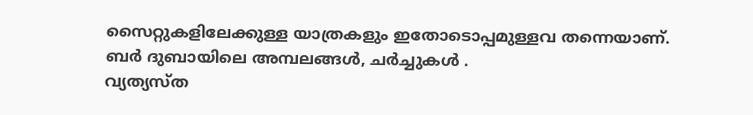സൈറ്റുകളിലേക്കുള്ള യാത്രകളും ഇതോടൊപ്പമുള്ളവ തന്നെയാണ്.
ബർ ദുബായിലെ അമ്പലങ്ങൾ, ചർച്ചുകൾ .
വ്യത്യസ്ത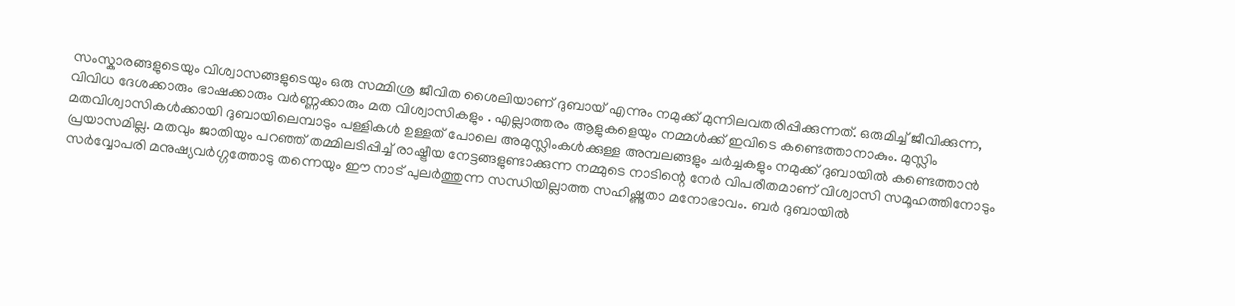സംസ്കാരങ്ങളുടെയും വിശ്വാസങ്ങളുടെയും ഒരു സമ്മിശ്ര ജീവിത ശൈലിയാണ് ദുബായ് എന്നും നമുക്ക് മുന്നിലവതരിപ്പിക്കുന്നത്. ഒരുമിച്ച് ജീവിക്കുന്ന, വിവിധ ദേശക്കാരും ഭാഷക്കാരും വർണ്ണക്കാരും മത വിശ്വാസികളും . എല്ലാത്തരം ആളുകളെയും നമ്മൾക്ക് ഇവിടെ കണ്ടെത്താനാകും. മുസ്ലിം മതവിശ്വാസികൾക്കായി ദുബായിലെമ്പാടും പള്ളികൾ ഉള്ളത് പോലെ അമുസ്ലിംകൾക്കുള്ള അമ്പലങ്ങളും ചർച്ചകളും നമുക്ക് ദുബായിൽ കണ്ടെത്താൻ പ്രയാസമില്ല. മതവും ജാതിയും പറഞ്ഞ് തമ്മിലടിപ്പിച്ച് രാഷ്ട്രീയ നേട്ടങ്ങളുണ്ടാക്കുന്ന നമ്മുടെ നാടിന്റെ നേർ വിപരീതമാണ് വിശ്വാസി സമൂഹത്തിനോടും സർവ്വോപരി മനുഷ്യവർഗ്ഗത്തോടു തന്നെയും ഈ നാട് പുലർത്തുന്ന സന്ധിയില്ലാത്ത സഹിഷ്ണുതാ മനോഭാവം. ബർ ദുബായിൽ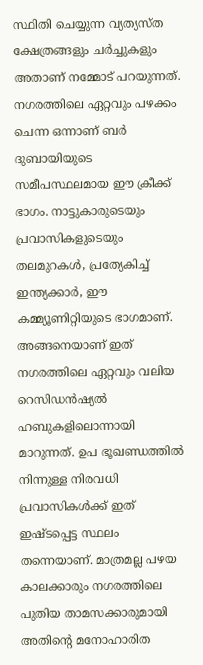സ്ഥിതി ചെയ്യുന്ന വ്യത്യസ്ത ക്ഷേത്രങ്ങളും ചർച്ചുകളും അതാണ് നമ്മോട് പറയുന്നത്.
നഗരത്തിലെ ഏറ്റവും പഴക്കം ചെന്ന ഒന്നാണ് ബർ ദുബായിയുടെ സമീപസ്ഥലമായ ഈ ക്രീക്ക് ഭാഗം. നാട്ടുകാരുടെയും പ്രവാസികളുടെയും തലമുറകൾ, പ്രത്യേകിച്ച് ഇന്ത്യക്കാർ, ഈ കമ്മ്യൂണിറ്റിയുടെ ഭാഗമാണ്. അങ്ങനെയാണ് ഇത് നഗരത്തിലെ ഏറ്റവും വലിയ റെസിഡൻഷ്യൽ ഹബുകളിലൊന്നായി മാറുന്നത്. ഉപ ഭൂഖണ്ഡത്തിൽ നിന്നുള്ള നിരവധി പ്രവാസികൾക്ക് ഇത് ഇഷ്ടപ്പെട്ട സ്ഥലം തന്നെയാണ്. മാത്രമല്ല പഴയ കാലക്കാരും നഗരത്തിലെ പുതിയ താമസക്കാരുമായി അതിന്റെ മനോഹാരിത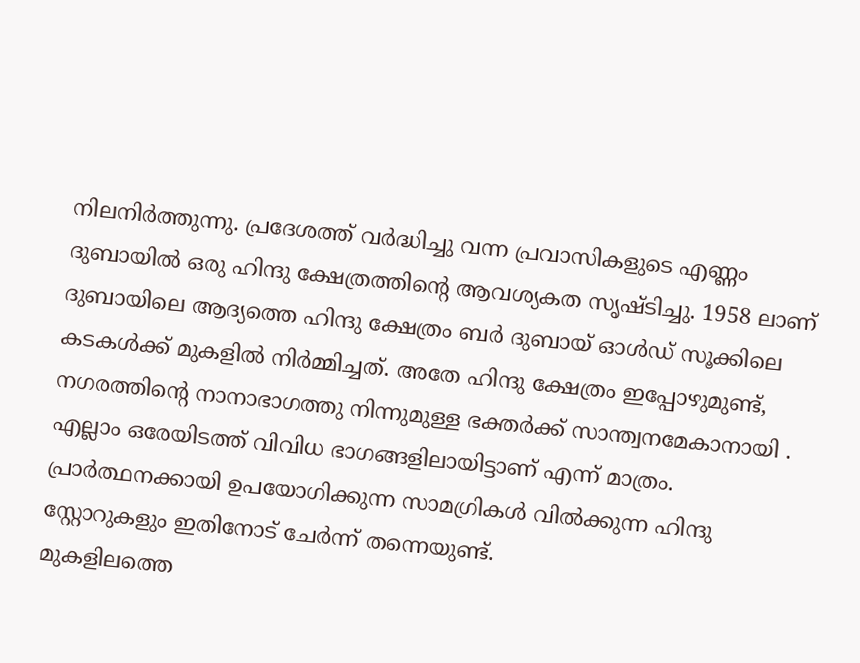നിലനിർത്തുന്നു. പ്രദേശത്ത് വർദ്ധിച്ചു വന്ന പ്രവാസികളുടെ എണ്ണം ദുബായിൽ ഒരു ഹിന്ദു ക്ഷേത്രത്തിന്റെ ആവശ്യകത സൃഷ്ടിച്ചു. 1958 ലാണ് ദുബായിലെ ആദ്യത്തെ ഹിന്ദു ക്ഷേത്രം ബർ ദുബായ് ഓൾഡ് സൂക്കിലെ കടകൾക്ക് മുകളിൽ നിർമ്മിച്ചത്. അതേ ഹിന്ദു ക്ഷേത്രം ഇപ്പോഴുമുണ്ട്, നഗരത്തിന്റെ നാനാഭാഗത്തു നിന്നുമുള്ള ഭക്തർക്ക് സാന്ത്വനമേകാനായി .
എല്ലാം ഒരേയിടത്ത് വിവിധ ഭാഗങ്ങളിലായിട്ടാണ് എന്ന് മാത്രം. പ്രാർത്ഥനക്കായി ഉപയോഗിക്കുന്ന സാമഗ്രികൾ വിൽക്കുന്ന ഹിന്ദു സ്റ്റോറുകളും ഇതിനോട് ചേർന്ന് തന്നെയുണ്ട്.
മുകളിലത്തെ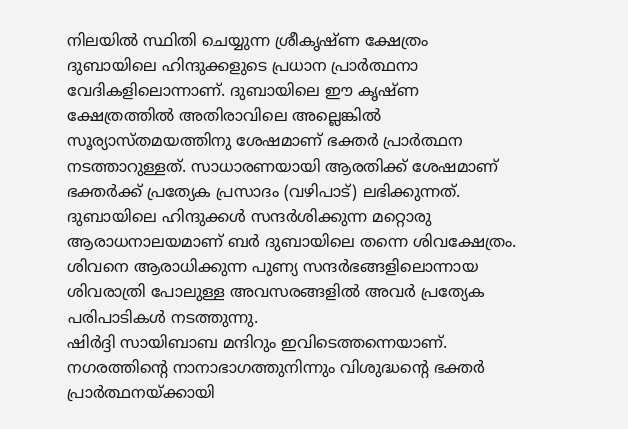നിലയിൽ സ്ഥിതി ചെയ്യുന്ന ശ്രീകൃഷ്ണ ക്ഷേത്രം ദുബായിലെ ഹിന്ദുക്കളുടെ പ്രധാന പ്രാർത്ഥനാ വേദികളിലൊന്നാണ്. ദുബായിലെ ഈ കൃഷ്ണ ക്ഷേത്രത്തിൽ അതിരാവിലെ അല്ലെങ്കിൽ സൂര്യാസ്തമയത്തിനു ശേഷമാണ് ഭക്തർ പ്രാർത്ഥന നടത്താറുള്ളത്. സാധാരണയായി ആരതിക്ക് ശേഷമാണ് ഭക്തർക്ക് പ്രത്യേക പ്രസാദം (വഴിപാട്) ലഭിക്കുന്നത്.
ദുബായിലെ ഹിന്ദുക്കൾ സന്ദർശിക്കുന്ന മറ്റൊരു ആരാധനാലയമാണ് ബർ ദുബായിലെ തന്നെ ശിവക്ഷേത്രം. ശിവനെ ആരാധിക്കുന്ന പുണ്യ സന്ദർഭങ്ങളിലൊന്നായ ശിവരാത്രി പോലുള്ള അവസരങ്ങളിൽ അവർ പ്രത്യേക പരിപാടികൾ നടത്തുന്നു.
ഷിർദ്ദി സായിബാബ മന്ദിറും ഇവിടെത്തന്നെയാണ്. നഗരത്തിന്റെ നാനാഭാഗത്തുനിന്നും വിശുദ്ധന്റെ ഭക്തർ പ്രാർത്ഥനയ്ക്കായി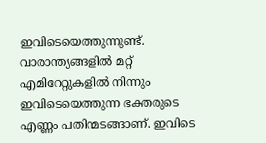ഇവിടെയെത്തുന്നുണ്ട്. വാരാന്ത്യങ്ങളിൽ മറ്റ് എമിറേറ്റുകളിൽ നിന്നും ഇവിടെയെത്തുന്ന ഭക്തരുടെ എണ്ണം പതിന്മടങ്ങാണ്. ഇവിടെ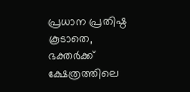പ്രധാന പ്രതിഷ്ഠ കൂടാതെ, ഭക്തർക്ക് ക്ഷേത്രത്തിലെ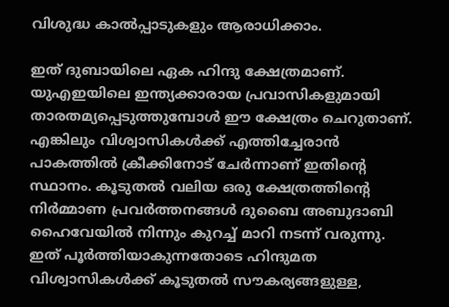വിശുദ്ധ കാൽപ്പാടുകളും ആരാധിക്കാം.

ഇത് ദുബായിലെ ഏക ഹിന്ദു ക്ഷേത്രമാണ്. യുഎഇയിലെ ഇന്ത്യക്കാരായ പ്രവാസികളുമായി താരതമ്യപ്പെടുത്തുമ്പോൾ ഈ ക്ഷേത്രം ചെറുതാണ്. എങ്കിലും വിശ്വാസികൾക്ക് എത്തിച്ചേരാൻ പാകത്തിൽ ക്രീക്കിനോട് ചേർന്നാണ് ഇതിന്റെ സ്ഥാനം. കൂടുതൽ വലിയ ഒരു ക്ഷേത്രത്തിന്റെ നിർമ്മാണ പ്രവർത്തനങ്ങൾ ദുബൈ അബുദാബി ഹൈവേയിൽ നിന്നും കുറച്ച് മാറി നടന്ന് വരുന്നു. ഇത് പൂർത്തിയാകുന്നതോടെ ഹിന്ദുമത വിശ്വാസികൾക്ക് കൂടുതൽ സൗകര്യങ്ങളുള്ള,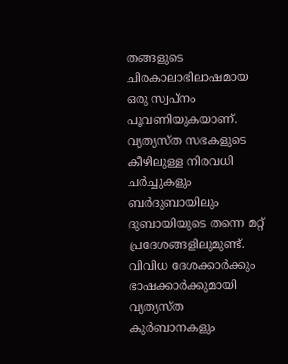തങ്ങളുടെ ചിരകാലാഭിലാഷമായ ഒരു സ്വപ്നം പൂവണിയുകയാണ്.
വ്യത്യസ്ത സഭകളുടെ കീഴിലുള്ള നിരവധി ചർച്ചുകളും ബർദുബായിലും ദുബായിയുടെ തന്നെ മറ്റ് പ്രദേശങ്ങളിലുമുണ്ട്. വിവിധ ദേശക്കാർക്കും ഭാഷക്കാർക്കുമായി വ്യത്യസ്ത കുർബാനകളും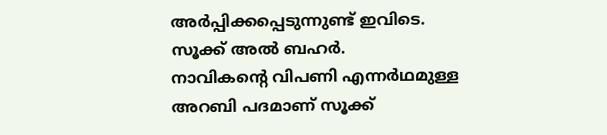അർപ്പിക്കപ്പെടുന്നുണ്ട് ഇവിടെ.
സൂക്ക് അൽ ബഹർ.
നാവികന്റെ വിപണി എന്നർഥമുള്ള അറബി പദമാണ് സൂക്ക്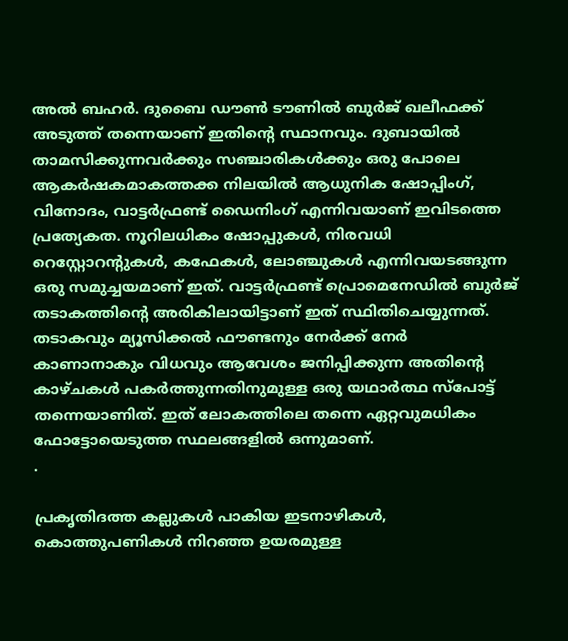അൽ ബഹർ. ദുബൈ ഡൗൺ ടൗണിൽ ബുർജ് ഖലീഫക്ക് അടുത്ത് തന്നെയാണ് ഇതിന്റെ സ്ഥാനവും. ദുബായിൽ താമസിക്കുന്നവർക്കും സഞ്ചാരികൾക്കും ഒരു പോലെ ആകർഷകമാകത്തക്ക നിലയിൽ ആധുനിക ഷോപ്പിംഗ്, വിനോദം, വാട്ടർഫ്രണ്ട് ഡൈനിംഗ് എന്നിവയാണ് ഇവിടത്തെ പ്രത്യേകത. നൂറിലധികം ഷോപ്പുകൾ, നിരവധി റെസ്റ്റോറന്റുകൾ, കഫേകൾ, ലോഞ്ചുകൾ എന്നിവയടങ്ങുന്ന ഒരു സമുച്ചയമാണ് ഇത്. വാട്ടർഫ്രണ്ട് പ്രൊമെനേഡിൽ ബുർജ് തടാകത്തിന്റെ അരികിലായിട്ടാണ് ഇത് സ്ഥിതിചെയ്യുന്നത്. തടാകവും മ്യൂസിക്കൽ ഫൗണ്ടനും നേർക്ക് നേർ കാണാനാകും വിധവും ആവേശം ജനിപ്പിക്കുന്ന അതിന്റെ കാഴ്ചകൾ പകർത്തുന്നതിനുമുള്ള ഒരു യഥാർത്ഥ സ്പോട്ട് തന്നെയാണിത്. ഇത് ലോകത്തിലെ തന്നെ ഏറ്റവുമധികം ഫോട്ടോയെടുത്ത സ്ഥലങ്ങളിൽ ഒന്നുമാണ്.
.

പ്രകൃതിദത്ത കല്ലുകൾ പാകിയ ഇടനാഴികൾ, കൊത്തുപണികൾ നിറഞ്ഞ ഉയരമുള്ള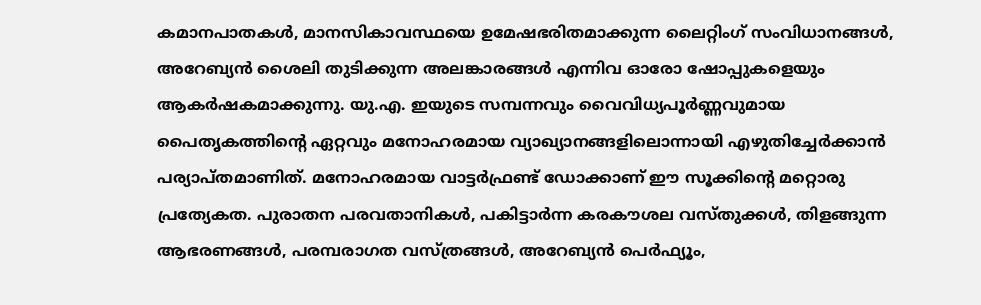കമാനപാതകൾ, മാനസികാവസ്ഥയെ ഉമേഷഭരിതമാക്കുന്ന ലൈറ്റിംഗ് സംവിധാനങ്ങൾ, അറേബ്യൻ ശൈലി തുടിക്കുന്ന അലങ്കാരങ്ങൾ എന്നിവ ഓരോ ഷോപ്പുകളെയും ആകർഷകമാക്കുന്നു. യു.എ. ഇയുടെ സമ്പന്നവും വൈവിധ്യപൂർണ്ണവുമായ പൈതൃകത്തിന്റെ ഏറ്റവും മനോഹരമായ വ്യാഖ്യാനങ്ങളിലൊന്നായി എഴുതിച്ചേർക്കാൻ പര്യാപ്തമാണിത്. മനോഹരമായ വാട്ടർഫ്രണ്ട് ഡോക്കാണ് ഈ സൂക്കിന്റെ മറ്റൊരു പ്രത്യേകത. പുരാതന പരവതാനികൾ, പകിട്ടാർന്ന കരകൗശല വസ്തുക്കൾ, തിളങ്ങുന്ന ആഭരണങ്ങൾ, പരമ്പരാഗത വസ്ത്രങ്ങൾ, അറേബ്യൻ പെർഫ്യൂം,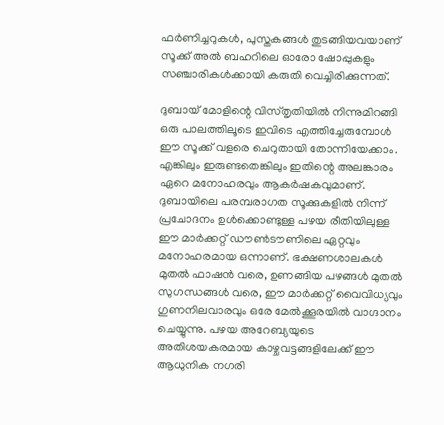ഫർണിച്ചറുകൾ, പുസ്തകങ്ങൾ തുടങ്ങിയവയാണ് സൂക്ക് അൽ ബഹറിലെ ഓരോ ഷോപ്പുകളും സഞ്ചാരികൾക്കായി കരുതി വെച്ചിരിക്കുന്നത്.

ദുബായ് മോളിന്റെ വിസ്തൃതിയിൽ നിന്നുമിറങ്ങി ഒരു പാലത്തിലൂടെ ഇവിടെ എത്തിച്ചേരുമ്പോൾ ഈ സൂക്ക് വളരെ ചെറുതായി തോന്നിയേക്കാം. എങ്കിലും ഇരുണ്ടതെങ്കിലും ഇതിന്റെ അലങ്കാരം ഏറെ മനോഹരവും ആകർഷകവുമാണ്. ദുബായിലെ പരമ്പരാഗത സൂക്കുകളിൽ നിന്ന് പ്രചോദനം ഉൾക്കൊണ്ടുള്ള പഴയ രീതിയിലുള്ള ഈ മാർക്കറ്റ് ഡൗൺടൗണിലെ ഏറ്റവും മനോഹരമായ ഒന്നാണ്. ഭക്ഷണശാലകൾ മുതൽ ഫാഷൻ വരെ, ഉണങ്ങിയ പഴങ്ങൾ മുതൽ സുഗന്ധങ്ങൾ വരെ, ഈ മാർക്കറ്റ് വൈവിധ്യവും ഗുണനിലവാരവും ഒരേ മേൽക്കൂരയിൽ വാഗ്ദാനം ചെയ്യുന്നു. പഴയ അറേബ്യയുടെ അതിശയകരമായ കാഴ്ചവട്ടങ്ങളിലേക്ക് ഈ ആധുനിക നഗരി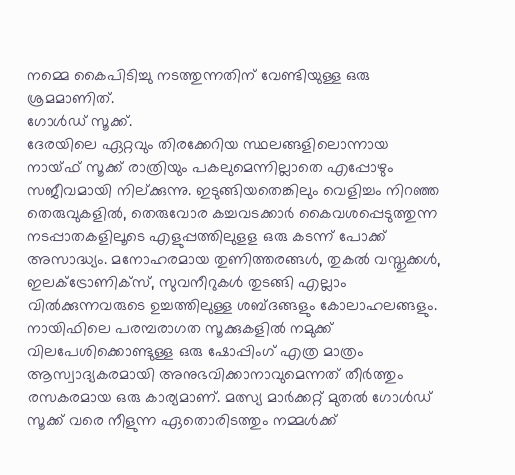നമ്മെ കൈപിടിച്ചു നടത്തുന്നതിന് വേണ്ടിയുള്ള ഒരു ശ്രമമാണിത്.
ഗോൾഡ് സൂക്ക്.
ദേരയിലെ ഏറ്റവും തിരക്കേറിയ സ്ഥലങ്ങളിലൊന്നായ നായ്ഫ് സൂക്ക് രാത്രിയും പകലുമെന്നില്ലാതെ എപ്പോഴും സജീവമായി നില്ക്കുന്നു. ഇടുങ്ങിയതെങ്കിലും വെളിച്ചം നിറഞ്ഞ തെരുവുകളിൽ, തെരുവോര കച്ചവടക്കാർ കൈവശപ്പെടുത്തുന്ന നടപ്പാതകളിലൂടെ എളുപ്പത്തിലുളള ഒരു കടന്ന് പോക്ക് അസാദ്ധ്യം. മനോഹരമായ തുണിത്തരങ്ങൾ, തുകൽ വസ്തുക്കൾ, ഇലക്ട്രോണിക്സ്, സുവനീറുകൾ തുടങ്ങി എല്ലാം വിൽക്കുന്നവരുടെ ഉച്ചത്തിലുള്ള ശബ്ദങ്ങളും കോലാഹലങ്ങളും. നായിഫിലെ പരമ്പരാഗത സൂക്കുകളിൽ നമുക്ക് വിലപേശിക്കൊണ്ടുള്ള ഒരു ഷോപ്പിംഗ് എത്ര മാത്രം ആസ്വാദ്യകരമായി അനുഭവിക്കാനാവുമെന്നത് തീർത്തും രസകരമായ ഒരു കാര്യമാണ്. മത്സ്യ മാർക്കറ്റ് മുതൽ ഗോൾഡ് സൂക്ക് വരെ നീളുന്ന ഏതൊരിടത്തും നമ്മൾക്ക്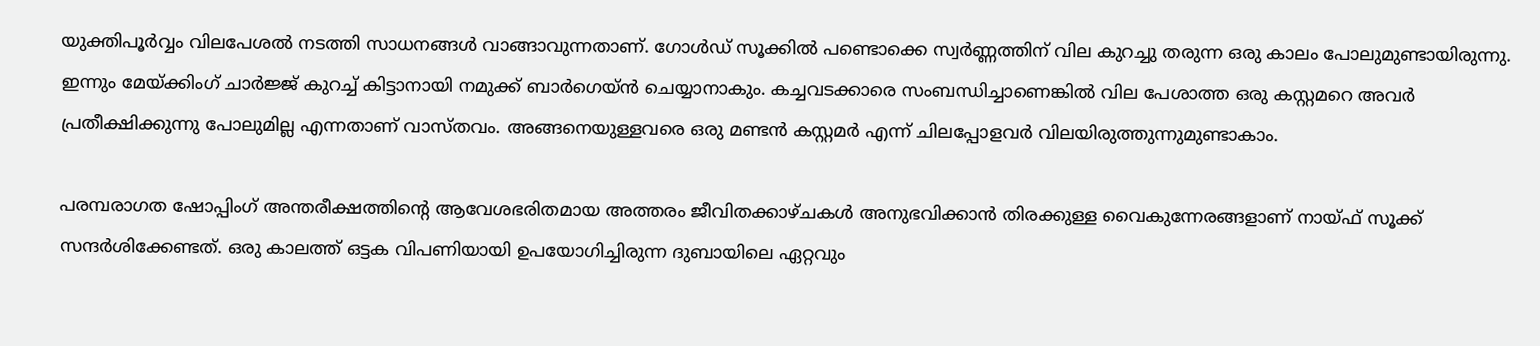യുക്തിപൂർവ്വം വിലപേശൽ നടത്തി സാധനങ്ങൾ വാങ്ങാവുന്നതാണ്. ഗോൾഡ് സൂക്കിൽ പണ്ടൊക്കെ സ്വർണ്ണത്തിന് വില കുറച്ചു തരുന്ന ഒരു കാലം പോലുമുണ്ടായിരുന്നു. ഇന്നും മേയ്ക്കിംഗ് ചാർജ്ജ് കുറച്ച് കിട്ടാനായി നമുക്ക് ബാർഗെയ്ൻ ചെയ്യാനാകും. കച്ചവടക്കാരെ സംബന്ധിച്ചാണെങ്കിൽ വില പേശാത്ത ഒരു കസ്റ്റമറെ അവർ പ്രതീക്ഷിക്കുന്നു പോലുമില്ല എന്നതാണ് വാസ്തവം. അങ്ങനെയുള്ളവരെ ഒരു മണ്ടൻ കസ്റ്റമർ എന്ന് ചിലപ്പോളവർ വിലയിരുത്തുന്നുമുണ്ടാകാം.

പരമ്പരാഗത ഷോപ്പിംഗ് അന്തരീക്ഷത്തിന്റെ ആവേശഭരിതമായ അത്തരം ജീവിതക്കാഴ്ചകൾ അനുഭവിക്കാൻ തിരക്കുള്ള വൈകുന്നേരങ്ങളാണ് നായ്ഫ് സൂക്ക് സന്ദർശിക്കേണ്ടത്. ഒരു കാലത്ത് ഒട്ടക വിപണിയായി ഉപയോഗിച്ചിരുന്ന ദുബായിലെ ഏറ്റവും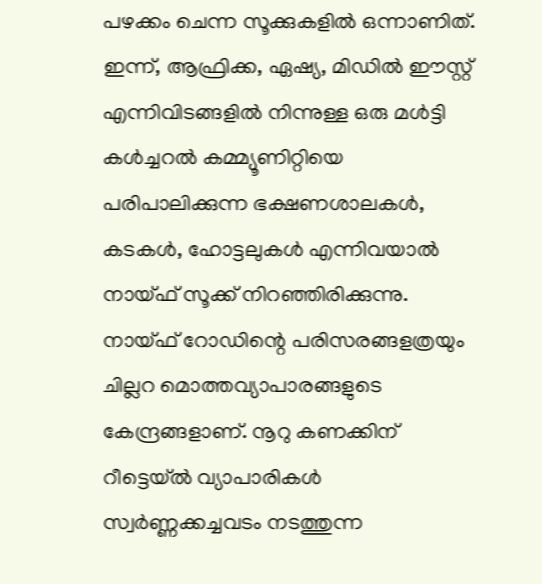പഴക്കം ചെന്ന സൂക്കുകളിൽ ഒന്നാണിത്. ഇന്ന്, ആഫ്രിക്ക, ഏഷ്യ, മിഡിൽ ഈസ്റ്റ് എന്നിവിടങ്ങളിൽ നിന്നുള്ള ഒരു മൾട്ടി കൾച്ചറൽ കമ്മ്യൂണിറ്റിയെ പരിപാലിക്കുന്ന ഭക്ഷണശാലകൾ, കടകൾ, ഹോട്ടലുകൾ എന്നിവയാൽ നായ്ഫ് സൂക്ക് നിറഞ്ഞിരിക്കുന്നു. നായ്ഫ് റോഡിന്റെ പരിസരങ്ങളത്രയും ചില്ലറ മൊത്തവ്യാപാരങ്ങളുടെ കേന്ദ്രങ്ങളാണ്. നൂറു കണക്കിന് റീട്ടെയ്ൽ വ്യാപാരികൾ സ്വർണ്ണക്കച്ചവടം നടത്തുന്ന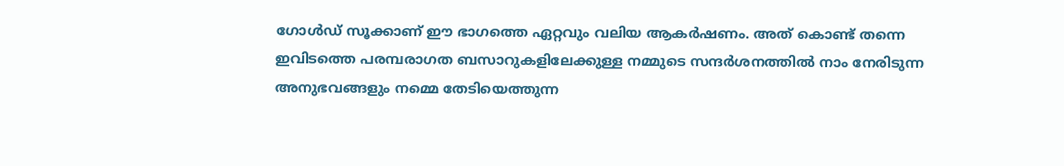ഗോൾഡ് സൂക്കാണ് ഈ ഭാഗത്തെ ഏറ്റവും വലിയ ആകർഷണം. അത് കൊണ്ട് തന്നെ ഇവിടത്തെ പരമ്പരാഗത ബസാറുകളിലേക്കുള്ള നമ്മുടെ സന്ദർശനത്തിൽ നാം നേരിടുന്ന അനുഭവങ്ങളും നമ്മെ തേടിയെത്തുന്ന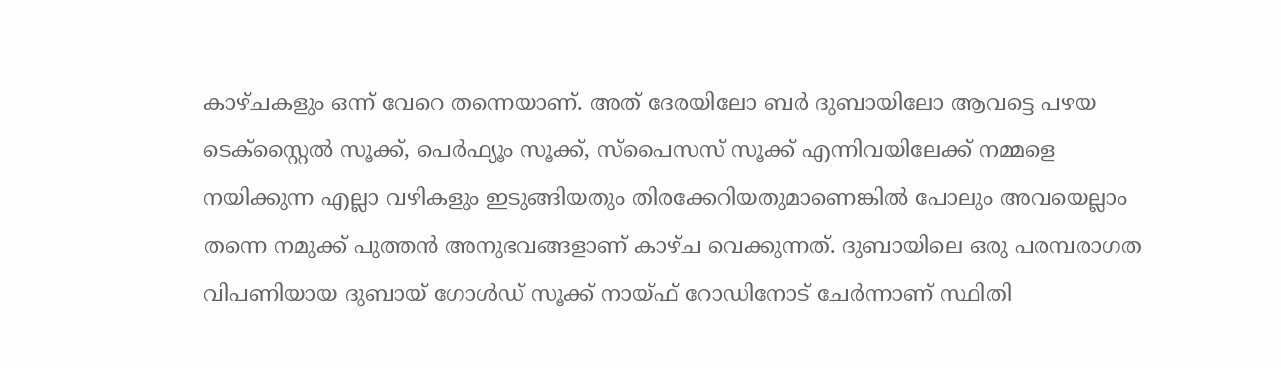കാഴ്ചകളും ഒന്ന് വേറെ തന്നെയാണ്. അത് ദേരയിലോ ബർ ദുബായിലോ ആവട്ടെ പഴയ ടെക്സ്റ്റൈൽ സൂക്ക്, പെർഫ്യൂം സൂക്ക്, സ്പൈസസ് സൂക്ക് എന്നിവയിലേക്ക് നമ്മളെ നയിക്കുന്ന എല്ലാ വഴികളും ഇടുങ്ങിയതും തിരക്കേറിയതുമാണെങ്കിൽ പോലും അവയെല്ലാം തന്നെ നമുക്ക് പുത്തൻ അനുഭവങ്ങളാണ് കാഴ്ച വെക്കുന്നത്. ദുബായിലെ ഒരു പരമ്പരാഗത വിപണിയായ ദുബായ് ഗോൾഡ് സൂക്ക് നായ്ഫ് റോഡിനോട് ചേർന്നാണ് സ്ഥിതി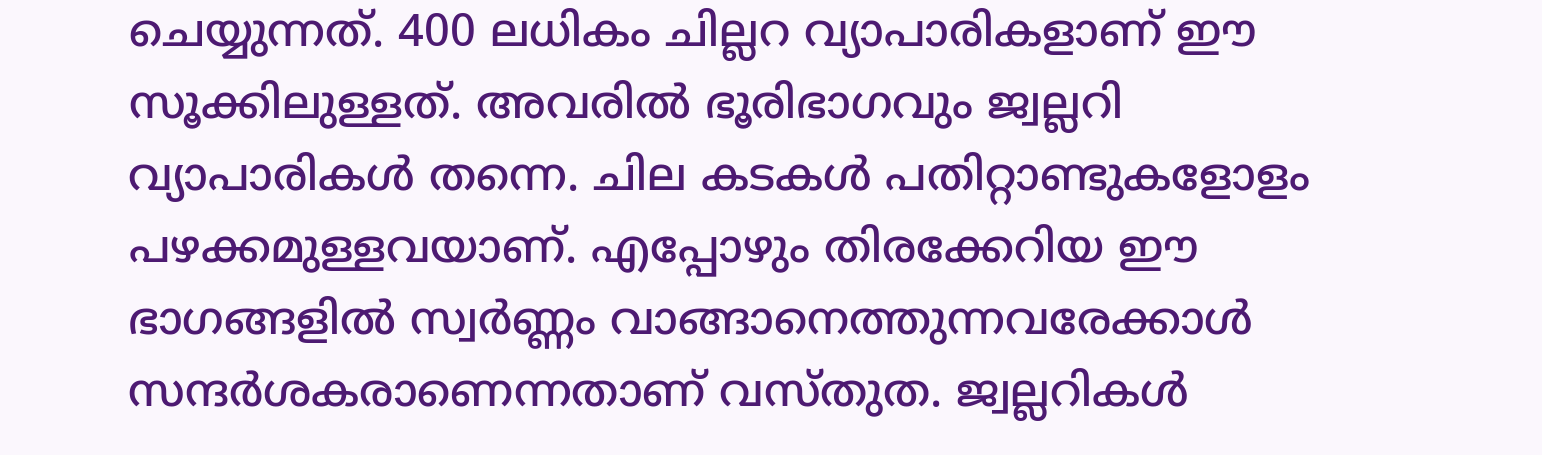ചെയ്യുന്നത്. 400 ലധികം ചില്ലറ വ്യാപാരികളാണ് ഈ സൂക്കിലുള്ളത്. അവരിൽ ഭൂരിഭാഗവും ജ്വല്ലറി വ്യാപാരികൾ തന്നെ. ചില കടകൾ പതിറ്റാണ്ടുകളോളം പഴക്കമുള്ളവയാണ്. എപ്പോഴും തിരക്കേറിയ ഈ ഭാഗങ്ങളിൽ സ്വർണ്ണം വാങ്ങാനെത്തുന്നവരേക്കാൾ സന്ദർശകരാണെന്നതാണ് വസ്തുത. ജ്വല്ലറികൾ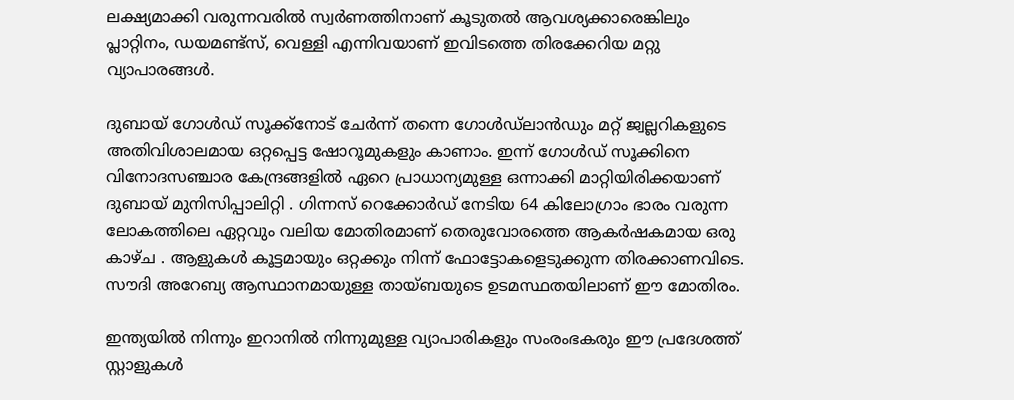ലക്ഷ്യമാക്കി വരുന്നവരിൽ സ്വർണത്തിനാണ് കൂടുതൽ ആവശ്യക്കാരെങ്കിലും പ്ലാറ്റിനം, ഡയമണ്ട്സ്, വെള്ളി എന്നിവയാണ് ഇവിടത്തെ തിരക്കേറിയ മറ്റു വ്യാപാരങ്ങൾ.

ദുബായ് ഗോൾഡ് സൂക്ക്നോട് ചേർന്ന് തന്നെ ഗോൾഡ്ലാൻഡും മറ്റ് ജ്വല്ലറികളുടെ അതിവിശാലമായ ഒറ്റപ്പെട്ട ഷോറൂമുകളും കാണാം. ഇന്ന് ഗോൾഡ് സൂക്കിനെ വിനോദസഞ്ചാര കേന്ദ്രങ്ങളിൽ ഏറെ പ്രാധാന്യമുള്ള ഒന്നാക്കി മാറ്റിയിരിക്കയാണ് ദുബായ് മുനിസിപ്പാലിറ്റി . ഗിന്നസ് റെക്കോർഡ് നേടിയ 64 കിലോഗ്രാം ഭാരം വരുന്ന ലോകത്തിലെ ഏറ്റവും വലിയ മോതിരമാണ് തെരുവോരത്തെ ആകർഷകമായ ഒരു കാഴ്ച . ആളുകൾ കൂട്ടമായും ഒറ്റക്കും നിന്ന് ഫോട്ടോകളെടുക്കുന്ന തിരക്കാണവിടെ. സൗദി അറേബ്യ ആസ്ഥാനമായുള്ള തായ്ബയുടെ ഉടമസ്ഥതയിലാണ് ഈ മോതിരം.

ഇന്ത്യയിൽ നിന്നും ഇറാനിൽ നിന്നുമുള്ള വ്യാപാരികളും സംരംഭകരും ഈ പ്രദേശത്ത് സ്റ്റാളുകൾ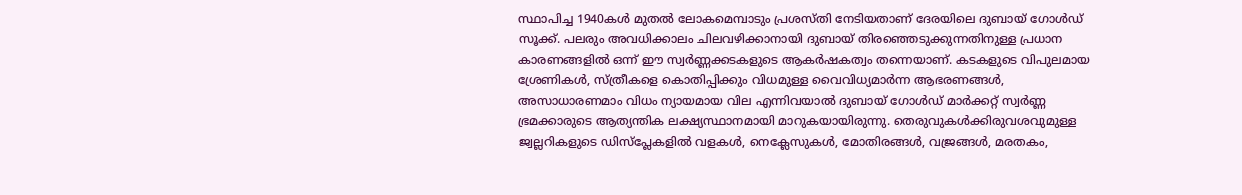സ്ഥാപിച്ച 1940കൾ മുതൽ ലോകമെമ്പാടും പ്രശസ്തി നേടിയതാണ് ദേരയിലെ ദുബായ് ഗോൾഡ് സൂക്ക്. പലരും അവധിക്കാലം ചിലവഴിക്കാനായി ദുബായ് തിരഞ്ഞെടുക്കുന്നതിനുള്ള പ്രധാന കാരണങ്ങളിൽ ഒന്ന് ഈ സ്വർണ്ണക്കടകളുടെ ആകർഷകത്വം തന്നെയാണ്. കടകളുടെ വിപുലമായ ശ്രേണികൾ, സ്ത്രീകളെ കൊതിപ്പിക്കും വിധമുള്ള വൈവിധ്യമാർന്ന ആഭരണങ്ങൾ, അസാധാരണമാം വിധം ന്യായമായ വില എന്നിവയാൽ ദുബായ് ഗോൾഡ് മാർക്കറ്റ് സ്വർണ്ണ ഭ്രമക്കാരുടെ ആത്യന്തിക ലക്ഷ്യസ്ഥാനമായി മാറുകയായിരുന്നു. തെരുവുകൾക്കിരുവശവുമുള്ള ജ്വല്ലറികളുടെ ഡിസ്പ്ലേകളിൽ വളകൾ, നെക്ലേസുകൾ, മോതിരങ്ങൾ, വജ്രങ്ങൾ, മരതകം,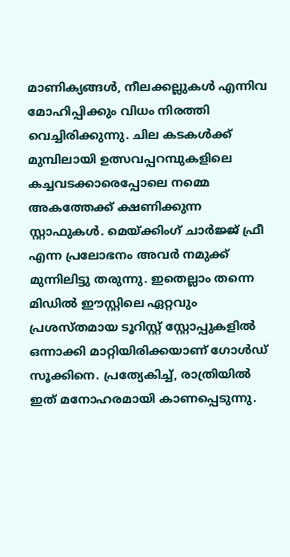മാണിക്യങ്ങൾ, നീലക്കല്ലുകൾ എന്നിവ മോഹിപ്പിക്കും വിധം നിരത്തി വെച്ചിരിക്കുന്നു. ചില കടകൾക്ക് മുമ്പിലായി ഉത്സവപ്പറമ്പുകളിലെ കച്ചവടക്കാരെപ്പോലെ നമ്മെ അകത്തേക്ക് ക്ഷണിക്കുന്ന സ്റ്റാഫുകൾ. മെയ്ക്കിംഗ് ചാർജ്ജ് ഫ്രീ എന്ന പ്രലോഭനം അവർ നമുക്ക് മുന്നിലിട്ടു തരുന്നു. ഇതെല്ലാം തന്നെ മിഡിൽ ഈസ്റ്റിലെ ഏറ്റവും പ്രശസ്തമായ ടൂറിസ്റ്റ് സ്റ്റോപ്പുകളിൽ ഒന്നാക്കി മാറ്റിയിരിക്കയാണ് ഗോൾഡ് സൂക്കിനെ. പ്രത്യേകിച്ച്, രാത്രിയിൽ ഇത് മനോഹരമായി കാണപ്പെടുന്നു.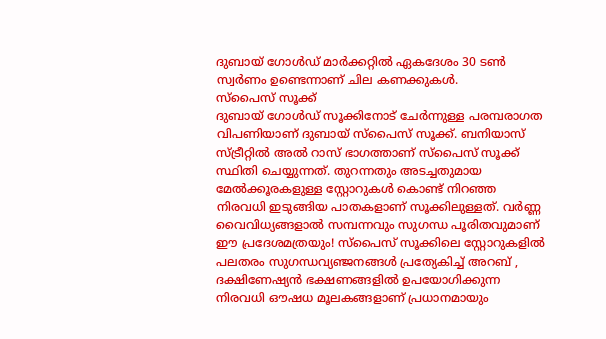ദുബായ് ഗോൾഡ് മാർക്കറ്റിൽ ഏകദേശം 30 ടൺ സ്വർണം ഉണ്ടെന്നാണ് ചില കണക്കുകൾ.
സ്പൈസ് സൂക്ക്
ദുബായ് ഗോൾഡ് സൂക്കിനോട് ചേർന്നുള്ള പരമ്പരാഗത വിപണിയാണ് ദുബായ് സ്പൈസ് സൂക്ക്. ബനിയാസ് സ്ട്രീറ്റിൽ അൽ റാസ് ഭാഗത്താണ് സ്പൈസ് സൂക്ക് സ്ഥിതി ചെയ്യുന്നത്. തുറന്നതും അടച്ചതുമായ മേൽക്കൂരകളുള്ള സ്റ്റോറുകൾ കൊണ്ട് നിറഞ്ഞ നിരവധി ഇടുങ്ങിയ പാതകളാണ് സൂക്കിലുള്ളത്. വർണ്ണ വൈവിധ്യങ്ങളാൽ സമ്പന്നവും സുഗന്ധ പൂരിതവുമാണ് ഈ പ്രദേശമത്രയും! സ്പൈസ് സൂക്കിലെ സ്റ്റോറുകളിൽ പലതരം സുഗന്ധവ്യഞ്ജനങ്ങൾ പ്രത്യേകിച്ച് അറബ് , ദക്ഷിണേഷ്യൻ ഭക്ഷണങ്ങളിൽ ഉപയോഗിക്കുന്ന നിരവധി ഔഷധ മൂലകങ്ങളാണ് പ്രധാനമായും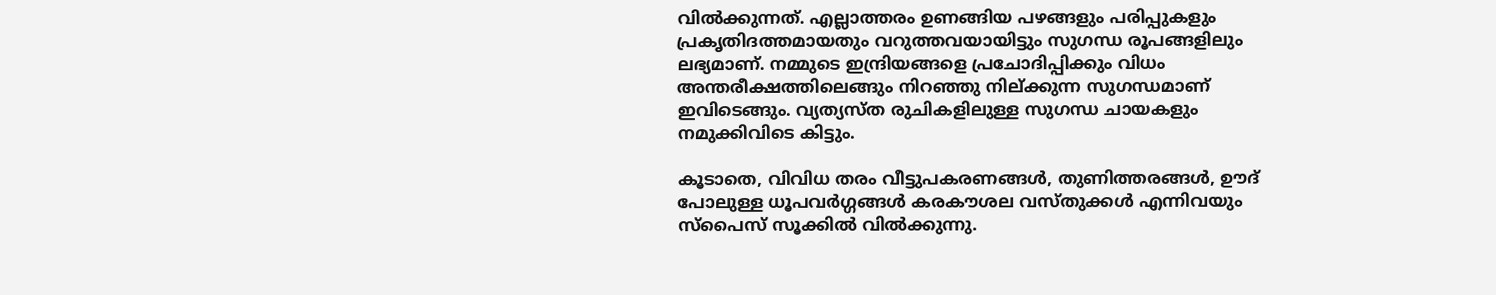വിൽക്കുന്നത്. എല്ലാത്തരം ഉണങ്ങിയ പഴങ്ങളും പരിപ്പുകളും പ്രകൃതിദത്തമായതും വറുത്തവയായിട്ടും സുഗന്ധ രൂപങ്ങളിലും ലഭ്യമാണ്. നമ്മുടെ ഇന്ദ്രിയങ്ങളെ പ്രചോദിപ്പിക്കും വിധം അന്തരീക്ഷത്തിലെങ്ങും നിറഞ്ഞു നില്ക്കുന്ന സുഗന്ധമാണ് ഇവിടെങ്ങും. വ്യത്യസ്ത രുചികളിലുള്ള സുഗന്ധ ചായകളും നമുക്കിവിടെ കിട്ടും.

കൂടാതെ, വിവിധ തരം വീട്ടുപകരണങ്ങൾ, തുണിത്തരങ്ങൾ, ഊദ് പോലുള്ള ധൂപവർഗ്ഗങ്ങൾ കരകൗശല വസ്തുക്കൾ എന്നിവയും സ്പൈസ് സൂക്കിൽ വിൽക്കുന്നു.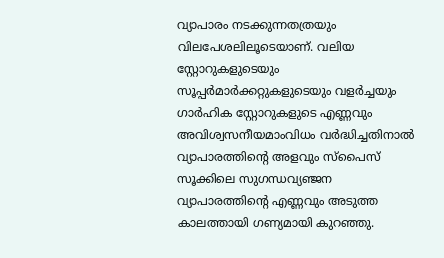വ്യാപാരം നടക്കുന്നതത്രയും വിലപേശലിലൂടെയാണ്. വലിയ സ്റ്റോറുകളുടെയും സൂപ്പർമാർക്കറ്റുകളുടെയും വളർച്ചയും ഗാർഹിക സ്റ്റോറുകളുടെ എണ്ണവും അവിശ്വസനീയമാംവിധം വർദ്ധിച്ചതിനാൽ വ്യാപാരത്തിന്റെ അളവും സ്പൈസ് സൂക്കിലെ സുഗന്ധവ്യഞ്ജന വ്യാപാരത്തിന്റെ എണ്ണവും അടുത്ത കാലത്തായി ഗണ്യമായി കുറഞ്ഞു.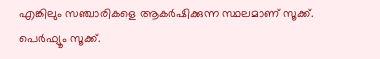എങ്കിലും സഞ്ചാരികളെ ആകർഷിക്കുന്ന സ്ഥലമാണ് സൂക്ക്.
പെർഫ്യൂം സൂക്ക്.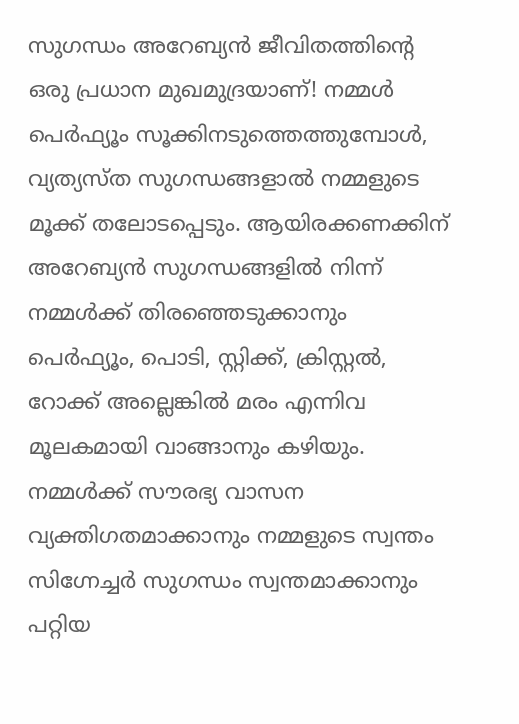സുഗന്ധം അറേബ്യൻ ജീവിതത്തിന്റെ ഒരു പ്രധാന മുഖമുദ്രയാണ്! നമ്മൾ പെർഫ്യൂം സൂക്കിനടുത്തെത്തുമ്പോൾ, വ്യത്യസ്ത സുഗന്ധങ്ങളാൽ നമ്മളുടെ മൂക്ക് തലോടപ്പെടും. ആയിരക്കണക്കിന് അറേബ്യൻ സുഗന്ധങ്ങളിൽ നിന്ന് നമ്മൾക്ക് തിരഞ്ഞെടുക്കാനും പെർഫ്യൂം, പൊടി, സ്റ്റിക്ക്, ക്രിസ്റ്റൽ, റോക്ക് അല്ലെങ്കിൽ മരം എന്നിവ മൂലകമായി വാങ്ങാനും കഴിയും. നമ്മൾക്ക് സൗരഭ്യ വാസന വ്യക്തിഗതമാക്കാനും നമ്മളുടെ സ്വന്തം സിഗ്നേച്ചർ സുഗന്ധം സ്വന്തമാക്കാനും പറ്റിയ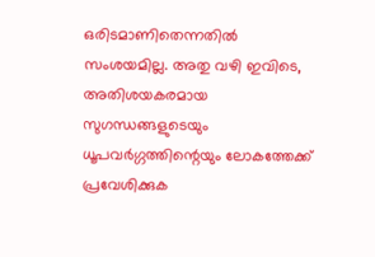ഒരിടമാണിതെന്നതിൽ സംശയമില്ല. അതു വഴി ഇവിടെ, അതിശയകരമായ സുഗന്ധങ്ങളുടെയും ധൂപവർഗ്ഗത്തിന്റെയും ലോകത്തേക്ക് പ്രവേശിക്കുക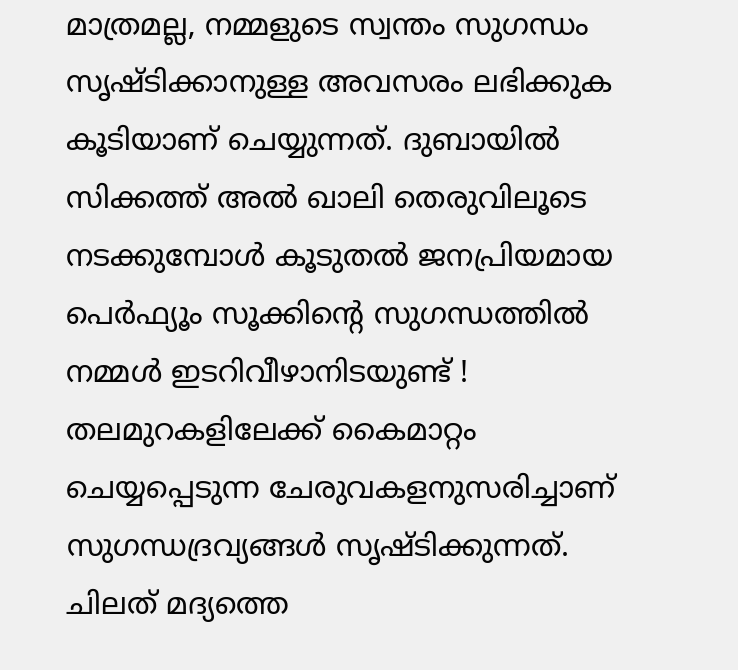മാത്രമല്ല, നമ്മളുടെ സ്വന്തം സുഗന്ധം സൃഷ്ടിക്കാനുള്ള അവസരം ലഭിക്കുക കൂടിയാണ് ചെയ്യുന്നത്. ദുബായിൽ സിക്കത്ത് അൽ ഖാലി തെരുവിലൂടെ നടക്കുമ്പോൾ കൂടുതൽ ജനപ്രിയമായ പെർഫ്യൂം സൂക്കിന്റെ സുഗന്ധത്തിൽ നമ്മൾ ഇടറിവീഴാനിടയുണ്ട് ! തലമുറകളിലേക്ക് കൈമാറ്റം ചെയ്യപ്പെടുന്ന ചേരുവകളനുസരിച്ചാണ് സുഗന്ധദ്രവ്യങ്ങൾ സൃഷ്ടിക്കുന്നത്. ചിലത് മദ്യത്തെ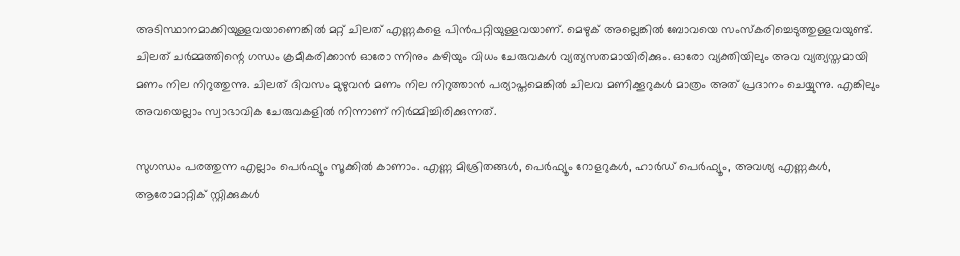അടിസ്ഥാനമാക്കിയുള്ളവയാണെങ്കിൽ മറ്റ് ചിലത് എണ്ണകളെ പിൻപറ്റിയുള്ളവയാണ്. മെഴുക് അല്ലെങ്കിൽ ബോവയെ സംസ്കരിച്ചെടുത്തുള്ളവയുണ്ട്. ചിലത് ചർമ്മത്തിന്റെ ഗന്ധം ക്രമീകരിക്കാൻ ഓരോ ന്നിനും കഴിയും വിധം ചേരുവകൾ വ്യത്യസതമായിരിക്കും. ഓരോ വ്യക്തിയിലും അവ വ്യത്യസ്തമായി മണം നില നിറുത്തുന്നു. ചിലത് ദിവസം മുഴുവൻ മണം നില നിറുത്താൻ പര്യാപ്തമെങ്കിൽ ചിലവ മണിക്കൂറുകൾ മാത്രം അത് പ്രദാനം ചെയ്യുന്നു. എങ്കിലും അവയെല്ലാം സ്വാഭാവിക ചേരുവകളിൽ നിന്നാണ് നിർമ്മിച്ചിരിക്കുന്നത്.

സുഗന്ധം പരത്തുന്ന എല്ലാം പെർഫ്യൂം സൂക്കിൽ കാണാം. എണ്ണ മിശ്രിതങ്ങൾ, പെർഫ്യൂം റോളറുകൾ, ഹാർഡ് പെർഫ്യൂം, അവശ്യ എണ്ണകൾ, ആരോമാറ്റിക് സ്റ്റിക്കുകൾ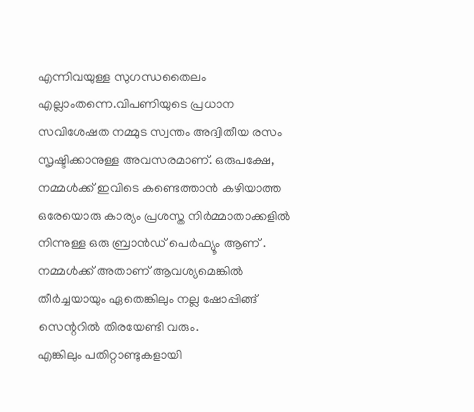എന്നിവയുള്ള സുഗന്ധതൈലം എല്ലാംതന്നെ.വിപണിയുടെ പ്രധാന സവിശേഷത നമ്മുട സ്വന്തം അദ്വിതീയ രസം സൃഷ്ടിക്കാനുള്ള അവസരമാണ്. ഒരുപക്ഷേ, നമ്മൾക്ക് ഇവിടെ കണ്ടെത്താൻ കഴിയാത്ത ഒരേയൊരു കാര്യം പ്രശസ്ത നിർമ്മാതാക്കളിൽ നിന്നുള്ള ഒരു ബ്രാൻഡ് പെർഫ്യൂം ആണ് . നമ്മൾക്ക് അതാണ് ആവശ്യമെങ്കിൽ തീർച്ചയായും ഏതെങ്കിലും നല്ല ഷോപ്പിങ്ങ് സെന്ററിൽ തിരയേണ്ടി വരും.
എങ്കിലും പതിറ്റാണ്ടുകളായി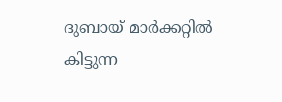ദുബായ് മാർക്കറ്റിൽ കിട്ടുന്ന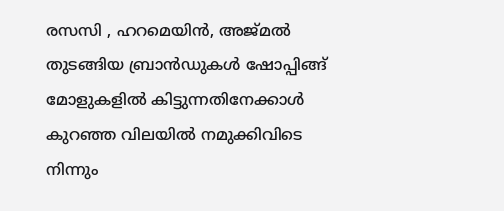രസസി , ഹറമെയിൻ, അജ്മൽ തുടങ്ങിയ ബ്രാൻഡുകൾ ഷോപ്പിങ്ങ് മോളുകളിൽ കിട്ടുന്നതിനേക്കാൾ കുറഞ്ഞ വിലയിൽ നമുക്കിവിടെ നിന്നും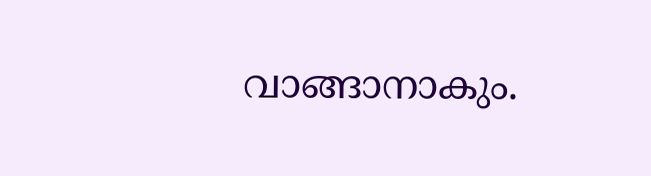വാങ്ങാനാകും.